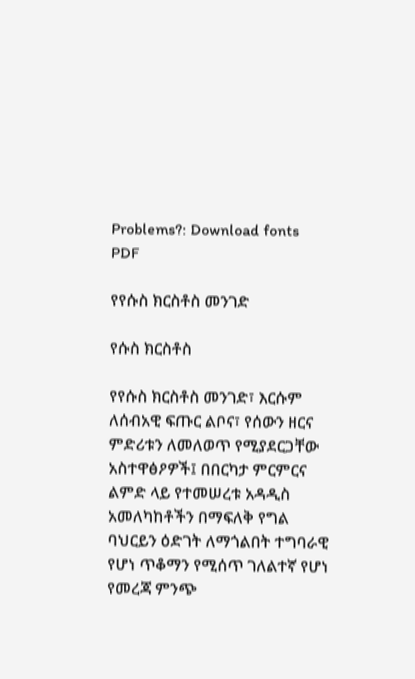Problems?: Download fonts      PDF

የየሱስ ክርስቶስ መንገድ

የሱስ ክርስቶስ

የየሱስ ክርስቶስ መንገድ፣ እርሱም ለሰብአዊ ፍጡር ልቦና፣ የሰውን ዘርና ምድሪቱን ለመለወጥ የሚያደርጋቸው አስተዋፅዖዎች፤ በበርካታ ምርምርና ልምድ ላይ የተመሠረቱ አዳዲስ አመለካከቶችን በማፍለቅ የግል ባህርይን ዕድገት ለማጎልበት ተግባራዊ የሆነ ጥቆማን የሚሰጥ ገለልተኛ የሆነ የመረጃ ምንጭ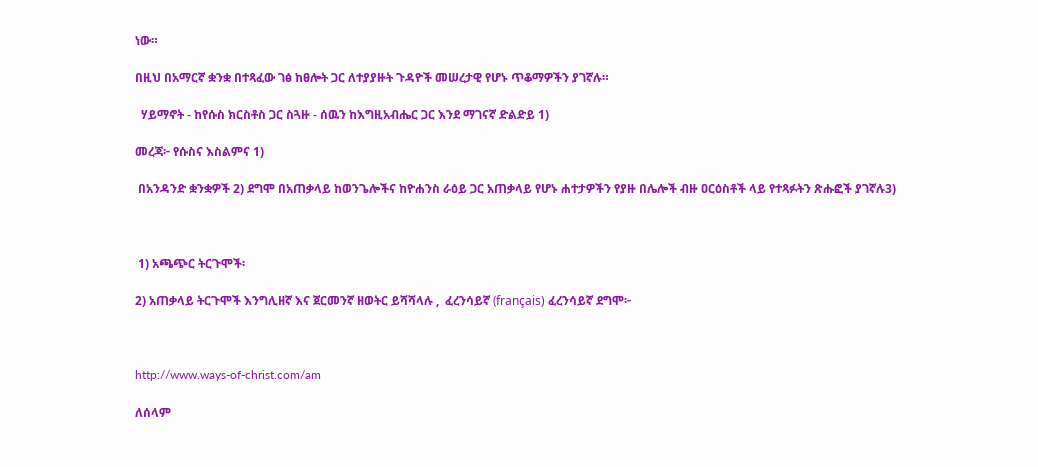ነው።

በዚህ በአማርኛ ቋንቋ በተጻፈው ገፅ ከፀሎት ጋር ለተያያዙት ጉዳዮች መሠረታዊ የሆኑ ጥቆማዎችን ያገኛሉ።

  ሃይማኖት - ከየሱስ ክርስቶስ ጋር ስጓዙ - ሰዉን ከእግዚአብሔር ጋር እንደ ማገናኛ ድልድይ 1)

መረጃ፦ የሱስና እስልምና 1)

 በአንዳንድ ቋንቋዎች 2) ደግሞ በአጠቃላይ ከወንጌሎችና ከዮሐንስ ራዕይ ጋር አጠቃላይ የሆኑ ሐተታዎችን የያዙ በሌሎች ብዙ ዐርዕስቶች ላይ የተጻፉትን ጽሑፎች ያገኛሉ3)



 1) አጫጭር ትርጉሞች፡

2) አጠቃላይ ትርጉሞች እንግሊዘኛ እና ጀርመንኛ ዘወትር ይሻሻላሉ ,  ፈረንሳይኛ (français) ፈረንሳይኛ ደግሞ፦



http://www.ways-of-christ.com/am

ለሰላም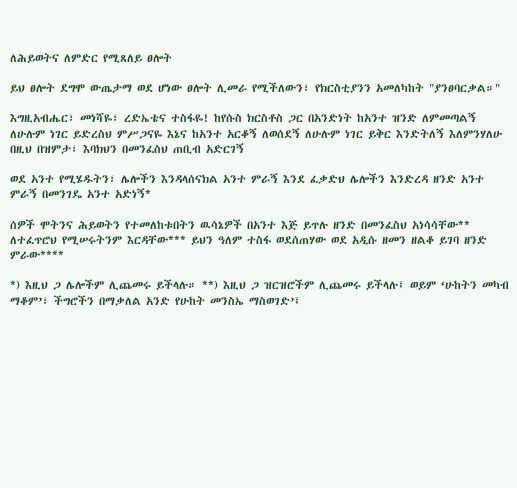ለሕይወትና ለምድር የሚጸለይ ፀሎት

ይህ ፀሎት ደግሞ ውጤታማ ወደ ሆነው ፀሎት ሊመራ የሚችለውን፣ የክርስቲያንን አመለካከት "ያንፀባርቃል።"

እግዚአብሔር፣ መነሻዬ፣ ረድኤቴና ተስፋዬ! ከየሱስ ክርስቶስ ጋር በአንድነት ከአንተ ዝንድ ለምመጣልኝ ለሁሉም ነገር ይድረስህ ምሥጋናዬ እኔና ከአንተ አርቆኝ ለወሰደኝ ለሁሉም ነገር ይቅር እንድትለኝ እለምንሃለሁ በዚህ በዝምታ፣ እባክህን በመንፈስህ ጠቢብ አድርገኝ

ወደ አንተ የሚሄዱትን፣ ሌሎችን እንዳላሰናክል አንተ ምራኝ እንደ ፈቃድህ ሌሎችን እንድረዳ ዘንድ አንተ ምራኝ በመንገዴ አንተ አድነኝ*

ሰዎች ሞትንና ሕይወትን የተመለከቱበትን ዉሳኔዎች በአንተ እጅ ይጥሉ ዘንድ በመንፈስህ አነሳሳቸው** ለተፈጥሮህ የሚሠሩትንም እርዳቸው*** ይህን ዓለም ተስፋ ወደሰጠሃው ወደ አዲሱ ዘመን ዘልቆ ይገባ ዘንድ ምራው****

*) እዚህ ጋ ሌሎችም ሊጨመሩ ይችላሉ። **) እዚህ ጋ ዝርዝሮችም ሊጨመሩ ይችላሉ፤ ወይም ‘ሁከትን መካብ ማቆም’፣ ችግሮችን በማቃለል አንድ የሁከት መንስኤ ማስወገድ’፤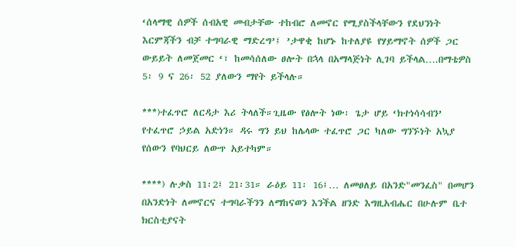‘ሰላማዊ ሰዎች ሰብአዊ መብታቸው ተከብሮ ለመኖር የሚያስችላቸውን የደህንነት እርምጃችን ብቻ ተግባራዊ ማድረግ’፤ ’ታዋቂ ከሆኑ ከተለያዩ የሃይማኖት ሰዎች ጋር ውይይት ለመጀመር ‘፣ ከመሳሰለው ፀሎት በኋላ በአማላጅነት ሊገባ ይችላል….በማቴዎስ 5፡ 9 ና 26፡ 52 ያለውን ማየት ይችላሉ።

***)ተፈጥሮ ለርዳታ እሪ ትላለች።ጊዜው የፅሎት ነው፡ ጌታ ሆይ ‘ክተነሳሳብን’ የተፈጥሮ ኃይል አድነን። ዳሩ ግን ይህ ከሌላው ተፈጥሮ ጋር ካለው ግንኙነት አኳያ የሰውን የባህርይ ለውጥ አይተካም።

****) ሉቃስ 11፡2፤ 21፡31። ራዕይ 11፡ 16፤… ለመፀለይ በአንድ"መንፈስ" በመሆን በአንድነት ለመኖርና ተግባራችንን ለማከናወን እንችል ዘንድ እግዚአብሔር በሁሉም ቤተ ክርስቲያናት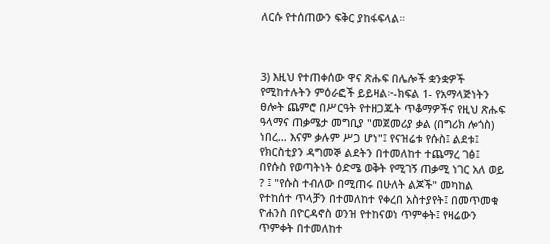ለርሱ የተሰጠውን ፍቅር ያከፋፍላል።



3) እዚህ የተጠቀሰው ዋና ጽሑፍ በሌሎች ቋንቋዎች የሚከተሉትን ምዕራፎች ይይዛል፦-ክፍል 1- የአማላጅነትን ፀሎት ጨምሮ በሥርዓት የተዘጋጁት ጥቆማዎችና የዚህ ጽሑፍ ዓላማና ጠቃሜታ መግቢያ "መጀመሪያ ቃል (በግሪክ ሎጎስ) ነበረ… እናም ቃሉም ሥጋ ሆነ"፤ የናዝሬቱ የሱስ፤ ልደቱ፤ የክርስቲያን ዳግመኞ ልደትን በተመለከተ ተጨማረ ገፅ፤ በየሱስ የወጣትነት ዕድሜ ወቅት የሚገኝ ጠቃሚ ነገር አለ ወይ ? ፤ "የሱስ ተብለው በሚጠሩ በሁለት ልጆች" መካከል የተከሰተ ጥላቻን በተመለከተ የቀረበ አስተያየት፤ በመጥመቁ ዮሐንስ በዮርዳኖስ ወንዝ የተከናወነ ጥምቀት፤ የዛሬውን ጥምቀት በተመለከተ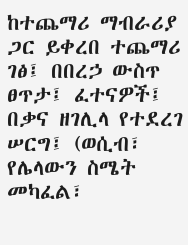ከተጨማሪ ማብራሪያ ጋር ይቀረበ ተጨማሪ ገፅ፤ በበረኃ ውስጥ ፀጥታ፤ ፈተናዎች፤ በቃና ዘገሊላ የተደረገ ሠርግ፤ (ወሲብ፣ የሌላውን ስሜት መካፈል፣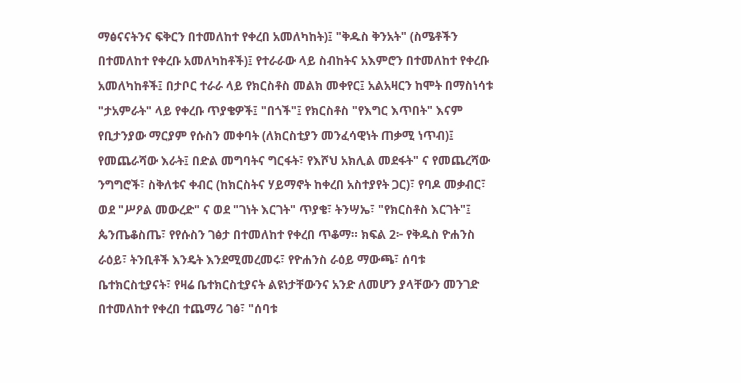ማፅናናትንና ፍቅርን በተመለከተ የቀረበ አመለካከት)፤ "ቅዱስ ቅንአት" (ስሜቶችን በተመለከተ የቀረቡ አመለካከቶች)፤ የተራራው ላይ ስብከትና አእምሮን በተመለከተ የቀረቡ አመለካከቶች፤ በታቦር ተራራ ላይ የክርስቶስ መልክ መቀየር፤ አልአዛርን ከሞት በማስነሳቱ "ታአምራት" ላይ የቀረቡ ጥያቄዎች፤ "በጎች"፤ የክርስቶስ "የእግር እጥበት" እናም የቢታንያው ማርያም የሱስን መቀባት (ለክርስቲያን መንፈሳዊነት ጠቃሚ ነጥብ)፤ የመጨራሻው እራት፤ በድል መግባትና ግርፋት፣ የእሾህ አክሊል መደፋት" ና የመጨረሻው ንግግሮች፣ ስቅለቱና ቀብር (ከክርስትና ሃይማኖት ከቀረበ አስተያየት ጋር)፣ የባዶ መቃብር፣ ወደ "ሥዖል መውረድ" ና ወደ "ገነት እርገት" ጥያቄ፣ ትንሣኤ፣ "የክርስቶስ እርገት"፤ ጴንጤቆስጤ፣ የየሱስን ገፅታ በተመለከተ የቀረበ ጥቆማ። ክፍል 2፦ የቅዱስ ዮሐንስ ራዕይ፣ ትንቢቶች እንዴት እንደሚመረመሩ፣ የዮሐንስ ራዕይ ማውጫ፣ ሰባቱ ቤተክርስቲያናት፣ የዛሬ ቤተክርስቲያናት ልዩነታቸውንና አንድ ለመሆን ያላቸውን መንገድ በተመለከተ የቀረበ ተጨማሪ ገፅ፣ "ሰባቱ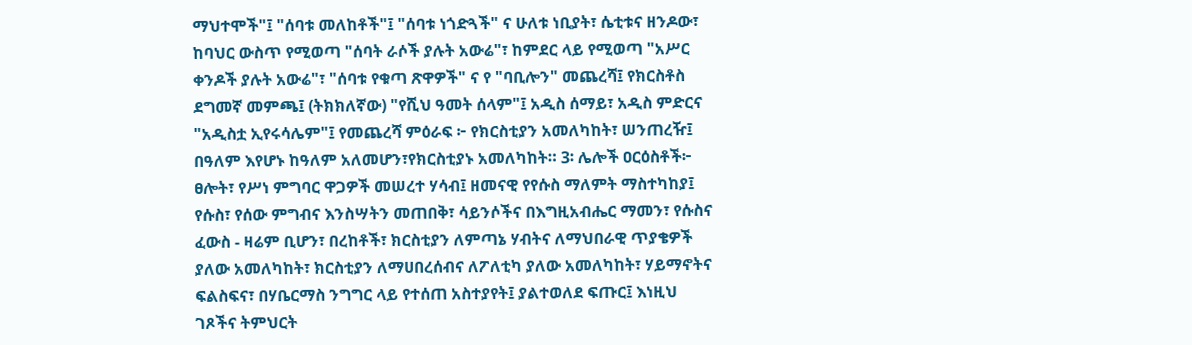ማህተሞች"፤ "ሰባቱ መለከቶች"፤ "ሰባቱ ነጎድጓች" ና ሁለቱ ነቢያት፣ ሴቲቱና ዘንዶው፣ ከባህር ውስጥ የሚወጣ "ሰባት ራሶች ያሉት አውሬ"፣ ከምደር ላይ የሚወጣ "አሥር ቀንዶች ያሉት አውሬ"፣ "ሰባቱ የቁጣ ጽዋዎች" ና የ "ባቢሎን" መጨረሻ፤ የክርስቶስ ደግመኛ መምጫ፤ (ትክክለኛው) "የሺህ ዓመት ሰላም"፤ አዲስ ሰማይ፣ አዲስ ምድርና "አዲስቷ ኢየሩሳሌም"፤ የመጨረሻ ምዕራፍ ፦ የክርስቲያን አመለካከት፣ ሠንጠረዥ፤ በዓለም እየሆኑ ከዓለም አለመሆን፣የክርስቲያኑ አመለካከት። 3፡ ሌሎች ዐርዕስቶች፦ ፀሎት፣ የሥነ ምግባር ዋጋዎች መሠረተ ሃሳብ፤ ዘመናዊ የየሱስ ማለምት ማስተካከያ፤ የሱስ፣ የሰው ምግብና እንስሣትን መጠበቅ፣ ሳይንሶችና በእግዚአብሔር ማመን፣ የሱስና ፈውስ - ዛሬም ቢሆን፣ በረከቶች፣ ክርስቲያን ለምጣኔ ሃብትና ለማህበራዊ ጥያቄዎች ያለው አመለካከት፣ ክርስቲያን ለማሀበረሰብና ለፖለቲካ ያለው አመለካከት፣ ሃይማኖትና ፍልስፍና፣ በሃቤርማስ ንግግር ላይ የተሰጠ አስተያየት፤ ያልተወለደ ፍጡር፤ እነዚህ ገጾችና ትምህርት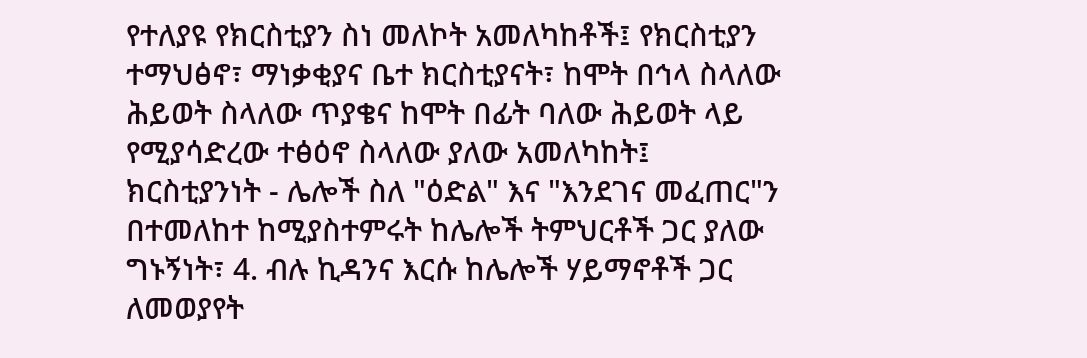የተለያዩ የክርስቲያን ስነ መለኮት አመለካከቶች፤ የክርስቲያን ተማህፅኖ፣ ማነቃቂያና ቤተ ክርስቲያናት፣ ከሞት በኅላ ስላለው ሕይወት ስላለው ጥያቄና ከሞት በፊት ባለው ሕይወት ላይ የሚያሳድረው ተፅዕኖ ስላለው ያለው አመለካከት፤ ክርስቲያንነት - ሌሎች ስለ "ዕድል" እና "እንደገና መፈጠር"ን በተመለከተ ከሚያስተምሩት ከሌሎች ትምህርቶች ጋር ያለው ግኑኝነት፣ 4. ብሉ ኪዳንና እርሱ ከሌሎች ሃይማኖቶች ጋር ለመወያየት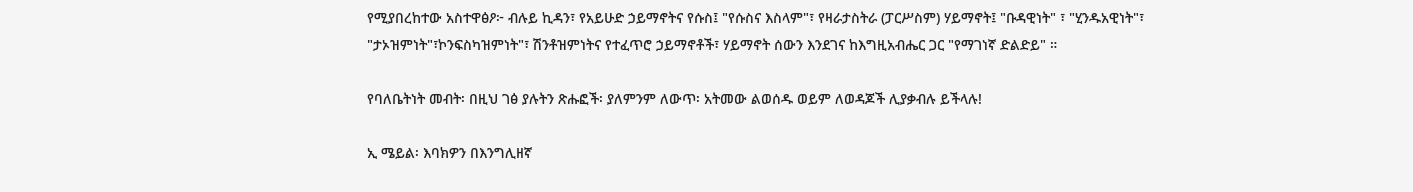የሚያበረከተው አስተዋፅዖ፦ ብሉይ ኪዳን፣ የአይሁድ ኃይማኖትና የሱስ፤ "የሱስና እስላም"፣ የዛራታስትራ (ፓርሥስም) ሃይማኖት፤ "ቡዳዊነት" ፣ "ሂንዱአዊነት"፣ "ታኦዝምነት"፣ኮንፍስካዝምነት"፣ ሽንቶዝምነትና የተፈጥሮ ኃይማኖቶች፣ ሃይማኖት ሰውን እንደገና ከእግዚአብሔር ጋር "የማገነኛ ድልድይ" ።

የባለቤትነት መብት፡ በዚህ ገፅ ያሉትን ጽሑፎች፡ ያለምንም ለውጥ፡ አትመው ልወሰዱ ወይም ለወዳጆች ሊያቃብሉ ይችላሉ!

ኢ ሜይል፡ እባክዎን በእንግሊዘኛ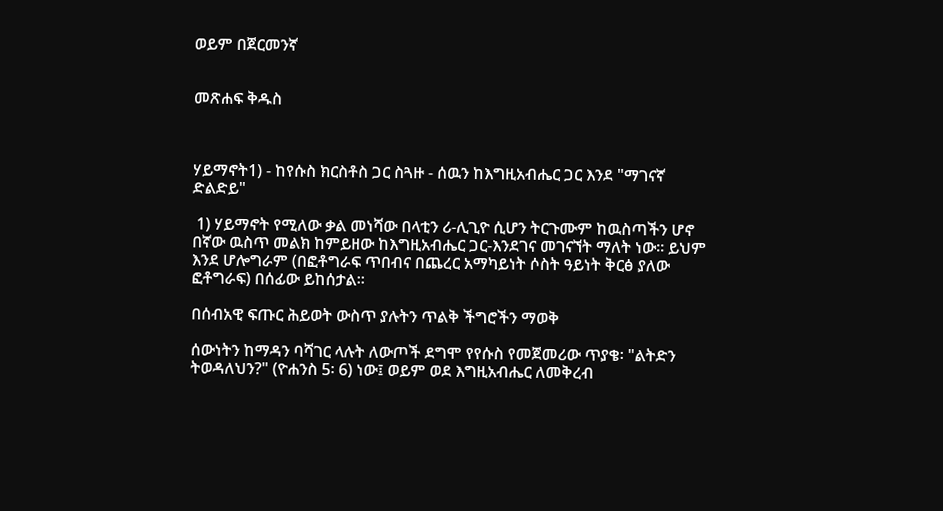ወይም በጀርመንኛ


መጽሐፍ ቅዱስ



ሃይማኖት1) - ከየሱስ ክርስቶስ ጋር ስጓዙ - ሰዉን ከእግዚአብሔር ጋር እንደ "ማገናኛ ድልድይ"

 1) ሃይማኖት የሚለው ቃል መነሻው በላቲን ሪ-ሊጊዮ ሲሆን ትርጉሙም ከዉስጣችን ሆኖ በኛው ዉስጥ መልክ ከምይዘው ከእግዚአብሔር ጋር-እንደገና መገናኘት ማለት ነው። ይህም እንደ ሆሎግራም (በፎቶግራፍ ጥበብና በጨረር አማካይነት ሶስት ዓይነት ቅርፅ ያለው ፎቶግራፍ) በሰፊው ይከሰታል።

በሰብአዊ ፍጡር ሕይወት ውስጥ ያሉትን ጥልቅ ችግሮችን ማወቅ

ሰውነትን ከማዳን ባሻገር ላሉት ለውጦች ደግሞ የየሱስ የመጀመሪው ጥያቄ፡ "ልትድን ትወዳለህን?" (ዮሐንስ 5፡ 6) ነው፤ ወይም ወደ እግዚአብሔር ለመቅረብ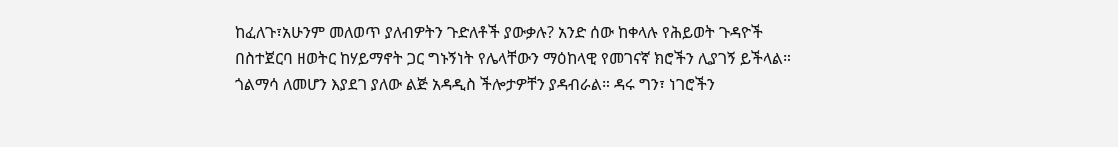ከፈለጉ፣አሁንም መለወጥ ያለብዎትን ጉድለቶች ያውቃሉ? አንድ ሰው ከቀላሉ የሕይወት ጉዳዮች በስተጀርባ ዘወትር ከሃይማኖት ጋር ግኑኝነት የሌላቸውን ማዕከላዊ የመገናኛ ክሮችን ሊያገኝ ይችላል። ጎልማሳ ለመሆን እያደገ ያለው ልጅ አዳዲስ ችሎታዎቸን ያዳብራል። ዳሩ ግን፣ ነገሮችን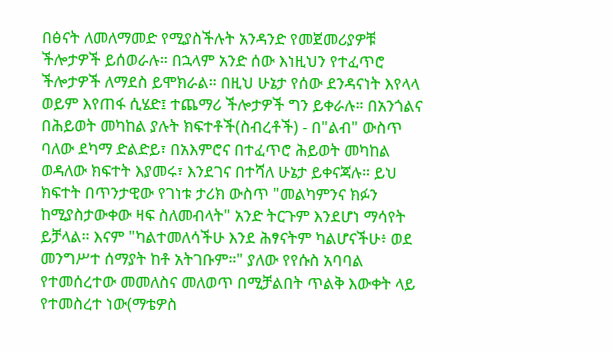በፅናት ለመለማመድ የሚያስችሉት አንዳንድ የመጀመሪያዎቹ ችሎታዎች ይሰወራሉ። በኋላም አንድ ሰው እነዚህን የተፈጥሮ ችሎታዎች ለማደስ ይሞክራል። በዚህ ሁኔታ የሰው ደንዳናነት እየላላ ወይም እየጠፋ ሲሄድ፤ ተጨማሪ ችሎታዎች ግን ይቀራሉ። በአንጎልና በሕይወት መካከል ያሉት ክፍተቶች(ስብረቶች) - በ"ልብ" ውስጥ ባለው ደካማ ድልድይ፣ በአእምሮና በተፈጥሮ ሕይወት መካከል ወዳለው ክፍተት እያመሩ፣ እንደገና በተሻለ ሁኔታ ይቀናጃሉ። ይህ ክፍተት በጥንታዊው የገነቱ ታሪክ ውስጥ "መልካምንና ክፉን ከሚያስታውቀው ዛፍ ስለመብላት" አንድ ትርጉም እንደሆነ ማሳየት ይቻላል። እናም "ካልተመለሳችሁ እንደ ሕፃናትም ካልሆናችሁ፥ ወደ መንግሥተ ሰማያት ከቶ አትገቡም።" ያለው የየሱስ አባባል የተመሰረተው መመለስና መለወጥ በሚቻልበት ጥልቅ እውቀት ላይ የተመስረተ ነው(ማቴዎስ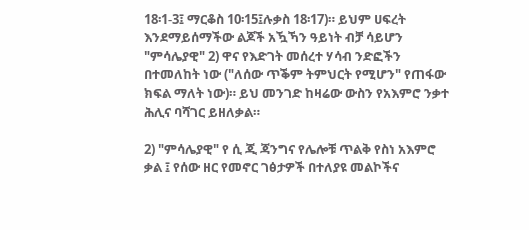18፡1-3፤ ማርቆስ 10፡15፤ሉቃስ 18፡17)። ይህም ሀፍረት እንደማይሰማችው ልጆች አዃኻን ዓይነት ብቻ ሳይሆን "ምሳሌያዊ" 2) ዋና የእድገት መሰረተ ሃሳብ ንድፎችን በተመለከት ነው ("ለሰው ጥቕም ትምህርት የሚሆን" የጠፋው ክፍል ማለት ነው)። ይህ መንገድ ከዛሬው ውስን የአእምሮ ንቃተ ሕሊና ባሻገር ይዘለቃል።

2) "ምሳሌያዊ" የ ሲ ጂ ጃንግና የሌሎቹ ጥልቅ የስነ አእምሮ ቃል ፤ የሰው ዘር የመኖር ገፅታዎች በተለያዩ መልኮችና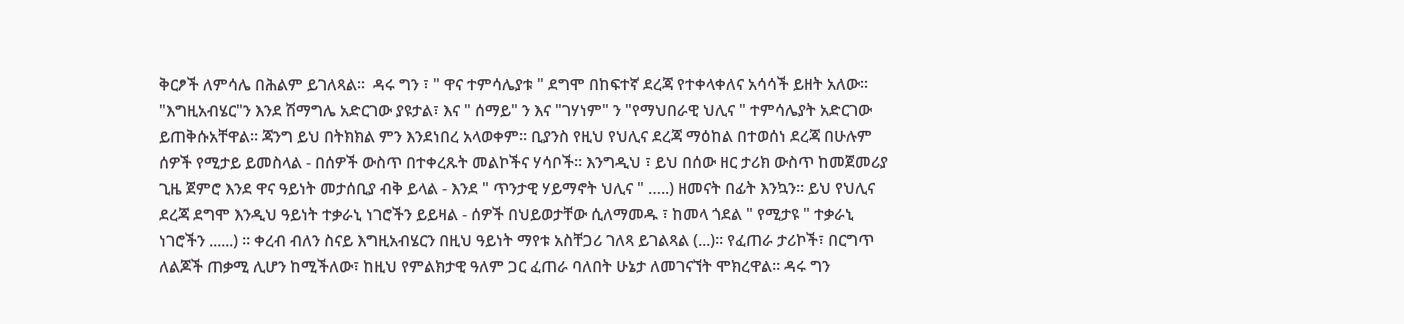ቅርፆች ለምሳሌ በሕልም ይገለጻል።  ዳሩ ግን ፣ " ዋና ተምሳሌያቱ " ደግሞ በከፍተኛ ደረጃ የተቀላቀለና አሳሳች ይዘት አለው። "እግዚአብሄር"ን እንደ ሽማግሌ አድርገው ያዩታል፣ እና " ሰማይ" ን እና "ገሃነም" ን "የማህበራዊ ህሊና " ተምሳሌያት አድርገው ይጠቅሱአቸዋል። ጃንግ ይህ በትክክል ምን እንደነበረ አላወቀም። ቢያንስ የዚህ የህሊና ደረጃ ማዕከል በተወሰነ ደረጃ በሁሉም ሰዎች የሚታይ ይመስላል - በሰዎች ውስጥ በተቀረጹት መልኮችና ሃሳቦች። እንግዲህ ፣ ይህ በሰው ዘር ታሪክ ውስጥ ከመጀመሪያ ጊዜ ጀምሮ እንደ ዋና ዓይነት መታሰቢያ ብቅ ይላል - እንደ " ጥንታዊ ሃይማኖት ህሊና " …..) ዘመናት በፊት እንኳን። ይህ የህሊና ደረጃ ደግሞ እንዲህ ዓይነት ተቃራኒ ነገሮችን ይይዛል - ሰዎች በህይወታቸው ሲለማመዱ ፣ ከመላ ጎደል " የሚታዩ " ተቃራኒ ነገሮችን ......) ። ቀረብ ብለን ስናይ እግዚአብሄርን በዚህ ዓይነት ማየቱ አስቸጋሪ ገለጻ ይገልጻል (...)። የፈጠራ ታሪኮች፣ በርግጥ ለልጆች ጠቃሚ ሊሆን ከሚችለው፣ ከዚህ የምልክታዊ ዓለም ጋር ፈጠራ ባለበት ሁኔታ ለመገናኘት ሞክረዋል። ዳሩ ግን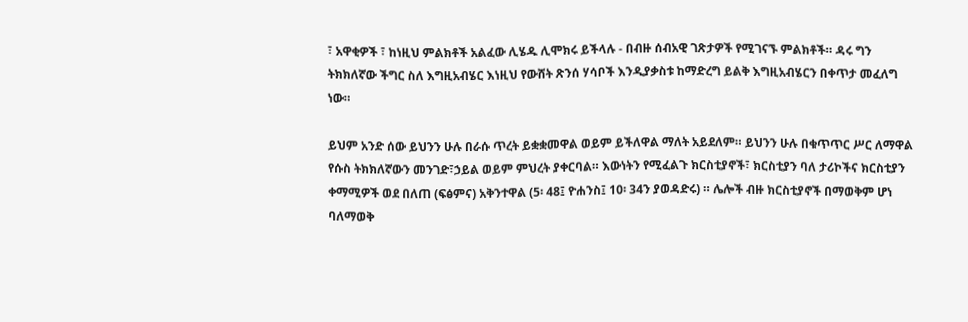፣ አዋቂዎች ፣ ከነዚህ ምልክቶች አልፈው ሊሄዱ ሊሞክሩ ይችላሉ - በብዙ ሰብአዊ ገጽታዎች የሚገናኙ ምልክቶች። ዳሩ ግን ትክክለኛው ችግር ስለ እግዚአብሄር እነዚህ የውሸት ጽንሰ ሃሳቦች እንዲያቃስቱ ከማድረግ ይልቅ እግዚአብሄርን በቀጥታ መፈለግ ነው።

ይህም አንድ ሰው ይህንን ሁሉ በራሱ ጥረት ይቋቋመዋል ወይም ይችለዋል ማለት አይደለም። ይህንን ሁሉ በቁጥጥር ሥር ለማዋል የሱስ ትክክለኛውን መንገድ፣ኃይል ወይም ምህረት ያቀርባል። እውነትን የሚፈልጉ ክርስቲያኖች፣ ክርስቲያን ባለ ታሪኮችና ክርስቲያን ቀማሚዎች ወደ በለጠ (ፍፅምና) አቅንተዋል (5፡ 48፤ ዮሐንስ፤ 10፡ 34ን ያወዳድሩ) ። ሌሎች ብዙ ክርስቲያኖች በማወቅም ሆነ ባለማወቅ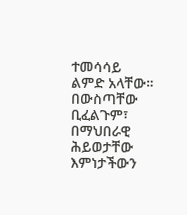ተመሳሳይ ልምድ አላቸው። በውስጣቸው ቢፈልጉም፣ በማህበራዊ ሕይወታቸው እምነታችውን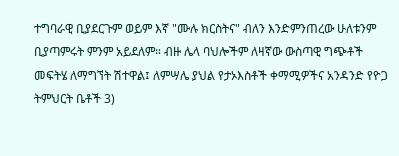ተግባራዊ ቢያደርጉም ወይም እኛ "ሙሉ ክርስትና" ብለን እንድምንጠረው ሁለቱንም ቢያጣምሩት ምንም አይደለም። ብዙ ሌላ ባህሎችም ለዛኛው ውስጣዊ ግጭቶች መፍትሄ ለማግኘት ሽተዋል፤ ለምሣሌ ያህል የታኦእስቶች ቀማሚዎችና አንዳንድ የዮጋ ትምህርት ቤቶች 3)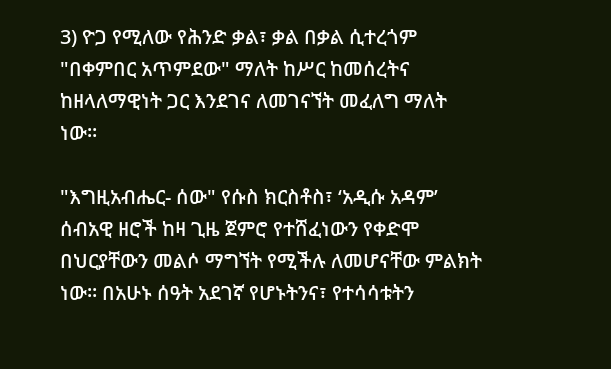3) ዮጋ የሚለው የሕንድ ቃል፣ ቃል በቃል ሲተረጎም "በቀምበር አጥምደው" ማለት ከሥር ከመሰረትና ከዘላለማዊነት ጋር እንደገና ለመገናኘት መፈለግ ማለት ነው።

"እግዚአብሔር- ሰው" የሱስ ክርስቶስ፣ ‘አዲሱ አዳም’ ሰብአዊ ዘሮች ከዛ ጊዜ ጀምሮ የተሸፈነውን የቀድሞ በህርያቸውን መልሶ ማግኘት የሚችሉ ለመሆናቸው ምልክት ነው። በአሁኑ ሰዓት አደገኛ የሆኑትንና፣ የተሳሳቱትን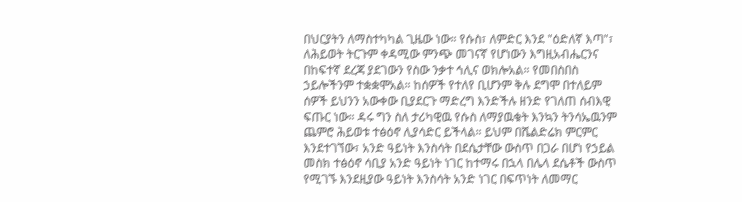በህርያትን ለማስተካካል ጊዜው ነው። የሱስ፣ ለምድር እንደ "ዕድለኛ እጣ"፣ ለሕይወት ትርጉም ቀዳሚው ምንጭ መገናኛ የሆነውን እግዚአብሔርንና በከፍተኛ ደረጃ ያደገውን የስው ንቃተ ኅሊና ወክሎአል። የመበስበስ ኃይሎችንም ተቋቋሞአል። ከሰዎች የተለየ ቢሆንም ቅሉ ደግሞ በተለይም ሰዎች ይህንን አውቀው ቢያደርጉ ማድረግ እንድችሉ ዘንድ የገለጠ ሰብእዊ ፍጡር ነው። ዳሩ ግን ስለ ታሪካዊዉ የሱስ ለማያዉቁት እንኳን ትንሳኤዉንም ጨምሮ ሕይወቱ ተፅዕኖ ሊያሳድር ይችላል። ይህም በሼልድሬክ ምርምር እንደተገኘው፣ አንድ ዓይነት እንስሳት በደሴታቸው ውስጥ በጋራ በሆነ የኃይል መስክ ተፅዕኖ ሳቢያ አንድ ዓይነት ነገር ከተማሩ በኋላ በሌላ ደሴቶች ውስጥ የሚገኙ እንደዚያው ዓይነት እንስሳት አንድ ነገር በፍጥነት ለመማር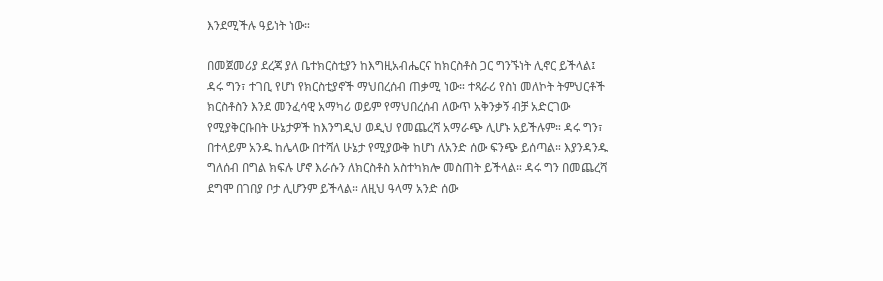እንደሚችሉ ዓይነት ነው።

በመጀመሪያ ደረጃ ያለ ቤተክርስቲያን ከእግዚአብሔርና ከክርስቶስ ጋር ግንኙነት ሊኖር ይችላል፤ ዳሩ ግን፣ ተገቢ የሆነ የክርስቲያኖች ማህበረሰብ ጠቃሚ ነው። ተጻራሪ የስነ መለኮት ትምህርቶች ክርስቶስን እንደ መንፈሳዊ አማካሪ ወይም የማህበረሰብ ለውጥ አቅንቃኝ ብቻ አድርገው የሚያቅርቡበት ሁኔታዎች ከእንግዲህ ወዲህ የመጨረሻ አማራጭ ሊሆኑ አይችሉም። ዳሩ ግን፣ በተላይም አንዱ ከሌላው በተሻለ ሁኔታ የሚያውቅ ከሆነ ለአንድ ሰው ፍንጭ ይሰጣል። እያንዳንዱ ግለሰብ በግል ክፍሉ ሆኖ እራሱን ለክርስቶስ አስተካክሎ መስጠት ይችላል። ዳሩ ግን በመጨረሻ ደግሞ በገበያ ቦታ ሊሆንም ይችላል። ለዚህ ዓላማ አንድ ሰው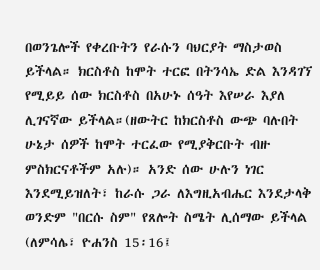በወንጌሎች የቀረቡትን የራሱን ባህርያት ማስታወስ ይችላል። ክርስቶስ ከሞት ተርፎ በትንሳኤ ድል እንዳገኘ የሚይይ ሰው ክርስቶስ በአሁኑ ሰዓት እየሠራ እያለ ሊገናኛው ይችላል።(ዘውትር ከክርስቶስ ውጭ ባሉበት ሁኔታ ሰዎች ከሞት ተርፈው የሚያቅርቡት ብዙ ምስክርናቶችም አሉ)። አንድ ሰው ሁሉን ነገር እንደሚይዝለት፣ ከራሱ ጋራ ለእግዚአብሔር እንደታላቅ ወንድም "በርሱ ስም" የጸሎት ስሜት ሊሰማው ይችላል (ለምሳሌ፣ ዮሐንስ 15፡16፤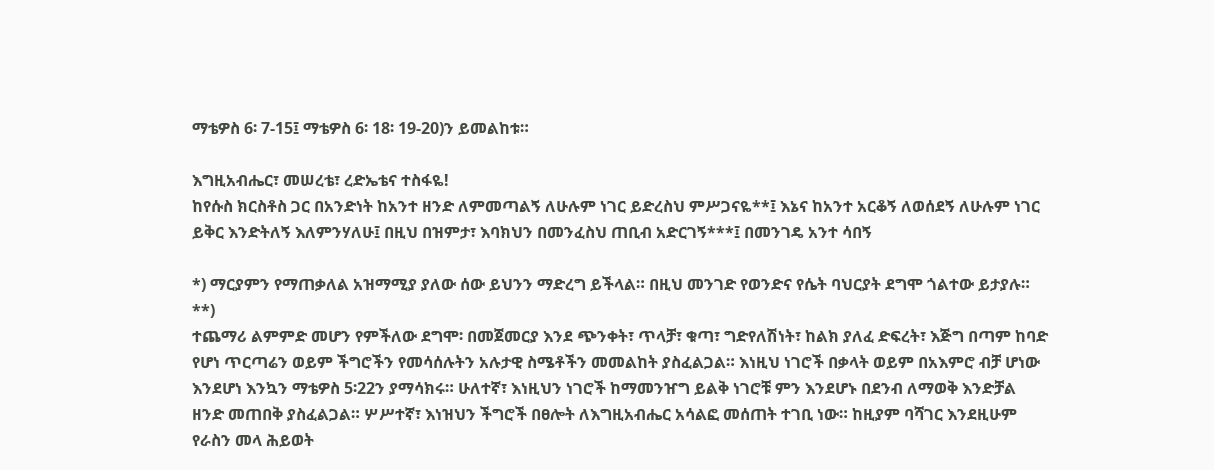ማቴዎስ 6፡ 7-15፤ ማቴዎስ 6፡ 18፡ 19-20)ን ይመልከቱ።

እግዚአብሔር፣ መሠረቴ፣ ረድኤቴና ተስፋዬ!
ከየሱስ ክርስቶስ ጋር በአንድነት ከአንተ ዘንድ ለምመጣልኝ ለሁሉም ነገር ይድረስህ ምሥጋናዬ**፤ እኔና ከአንተ አርቆኝ ለወሰደኝ ለሁሉም ነገር ይቅር እንድትለኝ እለምንሃለሁ፤ በዚህ በዝምታ፣ እባክህን በመንፈስህ ጠቢብ አድርገኝ***፤ በመንገዴ አንተ ሳበኝ

*) ማርያምን የማጠቃለል አዝማሚያ ያለው ሰው ይህንን ማድረግ ይችላል። በዚህ መንገድ የወንድና የሴት ባህርያት ደግሞ ጎልተው ይታያሉ።
**)
ተጨማሪ ልምምድ መሆን የምችለው ደግሞ፡ በመጀመርያ እንደ ጭንቀት፣ ጥላቻ፣ ቁጣ፣ ግድየለሽነት፣ ከልክ ያለፈ ድፍረት፣ እጅግ በጣም ከባድ የሆነ ጥርጣሬን ወይም ችግሮችን የመሳሰሉትን አሉታዊ ስሜቶችን መመልከት ያስፈልጋል። እነዚህ ነገሮች በቃላት ወይም በአእምሮ ብቻ ሆነው እንደሆነ እንኳን ማቴዎስ 5፡22ን ያማሳክሩ። ሁለተኛ፣ እነዚህን ነገሮች ከማመንዠግ ይልቅ ነገሮቹ ምን እንደሆኑ በደንብ ለማወቅ እንድቻል ዘንድ መጠበቅ ያስፈልጋል። ሦሥተኛ፣ እነዝህን ችግሮች በፀሎት ለእግዚአብሔር አሳልፎ መሰጠት ተገቢ ነው። ከዚያም ባሻገር እንደዚሁም የራስን መላ ሕይወት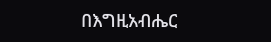በእግዚአብሔር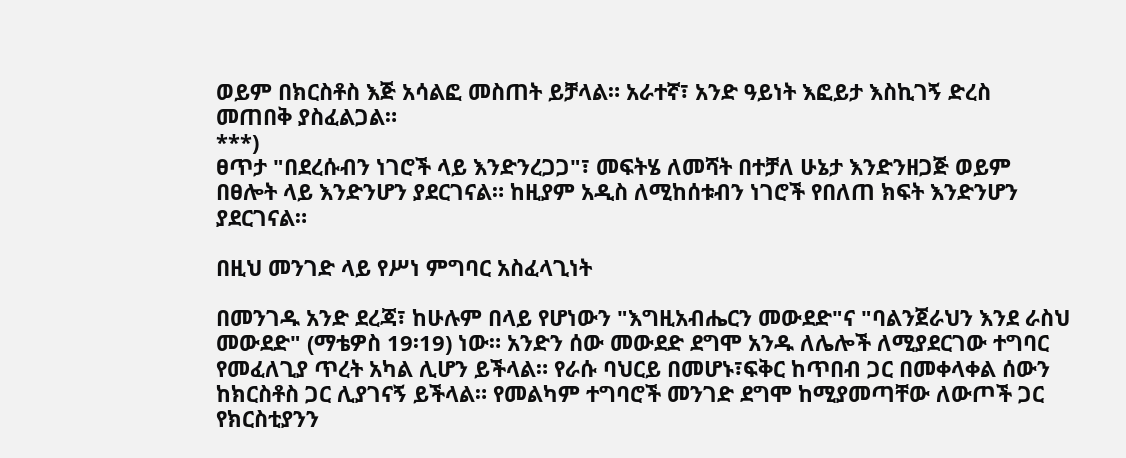ወይም በክርስቶስ እጅ አሳልፎ መስጠት ይቻላል። አራተኛ፣ አንድ ዓይነት እፎይታ እስኪገኝ ድረስ መጠበቅ ያስፈልጋል።
***)
ፀጥታ "በደረሱብን ነገሮች ላይ እንድንረጋጋ"፣ መፍትሄ ለመሻት በተቻለ ሁኔታ እንድንዘጋጅ ወይም በፀሎት ላይ እንድንሆን ያደርገናል። ከዚያም አዲስ ለሚከሰቱብን ነገሮች የበለጠ ክፍት እንድንሆን ያደርገናል።

በዚህ መንገድ ላይ የሥነ ምግባር አስፈላጊነት

በመንገዱ አንድ ደረጃ፣ ከሁሉም በላይ የሆነውን "እግዚአብሔርን መውደድ"ና "ባልንጀራህን እንደ ራስህ መውደድ" (ማቴዎስ 19፡19) ነው። አንድን ሰው መውደድ ደግሞ አንዱ ለሌሎች ለሚያደርገው ተግባር የመፈለጊያ ጥረት አካል ሊሆን ይችላል። የራሱ ባህርይ በመሆኑ፣ፍቅር ከጥበብ ጋር በመቀላቀል ሰውን ከክርስቶስ ጋር ሊያገናኝ ይችላል። የመልካም ተግባሮች መንገድ ደግሞ ከሚያመጣቸው ለውጦች ጋር የክርስቲያንን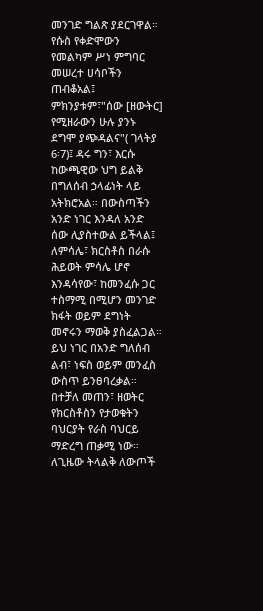መንገድ ግልጽ ያደርገዋል። የሱስ የቀድሞውን የመልካም ሥነ ምግባር መሠረተ ሀሳቦችን ጠብቆአል፤ ምክንያቱም፣"ሰው [ዘውትር] የሚዘራውን ሁሉ ያንኑ ደግሞ ያጭዳልና"( ገላትያ 6፡7)፤ ዳሩ ግን፣ እርሱ ከውጫዊው ህግ ይልቅ በግለሰብ ኃላፊነት ላይ አትክሮአል። በውስጣችን አንድ ነገር እንዳለ አንድ ሰው ሊያስተውል ይችላል፤ ለምሳሌ፣ ክርስቶስ በራሱ ሕይወት ምሳሌ ሆኖ እንዳሳየው፣ ከመንፈሱ ጋር ተስማሚ በሚሆን መንገድ ክፋት ወይም ደግነት መኖሩን ማወቅ ያስፈልጋል። ይህ ነገር በአንድ ግለሰብ ልብ፣ ነፍስ ወይም መንፈስ ውስጥ ይንፀባረቃል። በተቻለ መጠን፣ ዘወትር የክርስቶስን የታወቁትን ባህርያት የራስ ባህርይ ማድረግ ጠቃሚ ነው። ለጊዜው ትላልቅ ለውጦች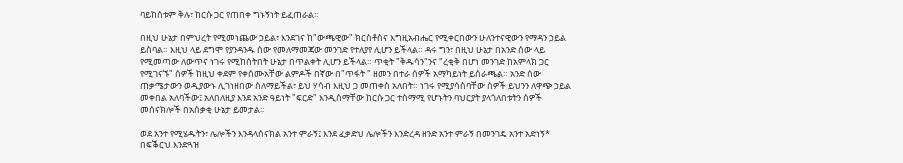ባይከሰቱም ቅሉ፣ ከርሱ ጋር የጠበቀ ግኑኝነት ይፈጠራል።

በዚህ ሁኔታ በምህረት የሚመነጨው ኃይል፣ እንደገና ከ"ውጫዊው" ክርስቶስና እግዚአብሔር የሚቀርበውን ሁለንተናዊውን የማዳን ኃይል ይስባል። እዚህ ላይ ደግሞ የያንዳንዱ ሰው የመለማመጃው መንገድ የተለያየ ሊሆን ይችላል። ዳሩ ግን፣ በዚህ ሁኔታ በአንድ ሰው ላይ የሚመጣው ለውጥና ነገሩ የሚከሰትበት ሁኔታ በጥልቀት ሊሆን ይችላል። ጥቂት "ቅዱሳን"ንና "ረቂቅ በሆነ መንገድ ከአምላክ ጋር የሚገናኙ" ሰዎች ከዚህ ቀደም የቀሰሙአቸው ልምዶች በኛው በ"ጥፋት " ዘመን በተራ ሰዎች አማካይነት ይሰራጫል። አንድ ሰው ጠቃሜታውን ወዲያውኑ ሊገነዘበው ስለማይችል፣ ይህ ሃሳብ እዚህ ጋ መጠቀስ አለበት። ነገሩ የሚያሳስባቸው ሰዎች ይህንን ለዋጭ ኃይል መቀበል አለባችው፤ አለበለዚያ እንደ አንድ ዓይነት "ፍርድ" እንዲሰማቸው ከርሱ ጋር ተስማሚ የሆኑትን ባህርያት ያላጎለበቱትን ሰዎች መሰናክሎች በአሰቃቂ ሁኔታ ይመታል።

ወደ አንተ የሚሄዱትን፣ ሌሎችን እንዳላሰናክል አንተ ምራኝ፤ እንደ ፈቃድህ ሌሎችን እንድረዳ ዘንድ አንተ ምራኝ በመንገዴ አንተ አድነኝ* በፍቕርህ እንድጓዝ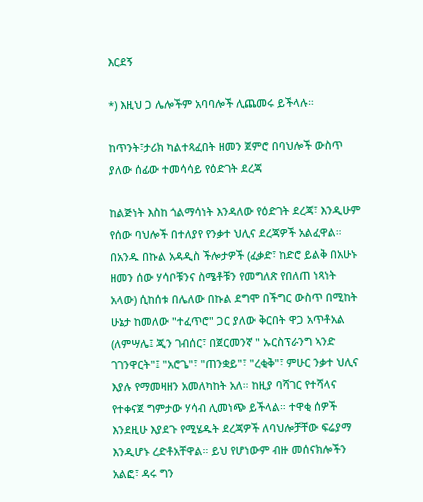እርደኝ

*) እዚህ ጋ ሌሎችም አባባሎች ሊጨመሩ ይችላሉ።

ከጥንት፣ታሪክ ካልተጻፈበት ዘመን ጀምሮ በባህሎች ውስጥ ያለው ሰፊው ተመሳሳይ የዕድገት ደረጃ

ከልጅነት እስከ ጎልማሳነት እንዳለው የዕድገት ደረጃ፣ እንዲሁም የሰው ባህሎች በተለያየ የንቃተ ህሊና ደረጃዎች አልፈዋል። በአንዱ በኩል አዳዲስ ችሎታዎች (ፈቃድ፣ ከድሮ ይልቅ በአሁኑ ዘመን ሰው ሃሳቦቹንና ስሜቶቹን የመግለጽ የበለጠ ነጻነት አላው) ሲከሰቱ በሌለው በኩል ደግሞ በችግር ውስጥ በሚከት ሁኔታ ከመለው "ተፈጥሮ" ጋር ያለው ቅርበት ዋጋ አጥቶአል (ለምሣሌ፤ ጂን ገብሰር፣ በጀርመንኛ " ኡርስፕራንግ ኣንድ ገገንዋርት"፤ "አሮጌ"፣ "ጠንቋይ"፣ "ረቂቅ"፣ ምሁር ንቃተ ህሊና እያሉ የማመዛዘን አመለካከት አለ። ከዚያ ባሻገር የተሻላና የተቀናጀ ግምታው ሃሳብ ሊመነጭ ይችላል። ተዋቂ ሰዎች እንደዚሁ እያደጉ የሚሄዱት ደረጃዎች ለባህሎቻቸው ፍሬያማ እንዲሆኑ ረድቶአቸዋል። ይህ የሆነውም ብዙ መሰናክሎችን አልፎ፣ ዳሩ ግን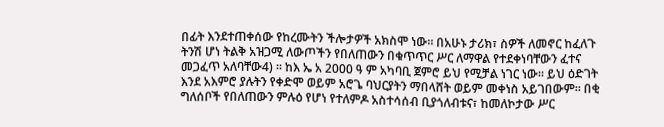በፊት እንደተጠቀሰው የከረሙትን ችሎታዎች አክስሞ ነው። በአሁኑ ታሪክ፣ ስዎች ለመኖር ከፈለጉ ትንሽ ሆነ ትልቅ አዝጋሚ ለውጦችን የበለጠውን በቁጥጥር ሥር ለማዋል የተደቀነባቸውን ፈተና መጋፈጥ አለባቸው4) ። ከእ ኤ አ 2000 ዓ ም አካባቢ ጀምሮ ይህ የሚቻል ነገር ነው። ይህ ዕድገት እንደ አእምሮ ያሉትን የቀድሞ ወይም አሮጌ ባህርያትን ማበላሸት ወይም መቀነስ አይገበውም። በቂ ግለሰቦች የበለጠውን ምሉዕ የሆነ የተለምዶ አስተሳሰብ ቢያጎለብቱና፣ ከመለኮታው ሥር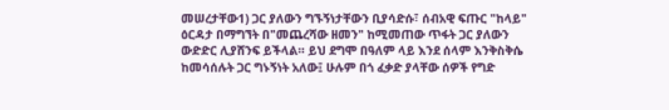መሠረታቸው1) ጋር ያለውን ግኙኝነታቸውን ቢያሳድሱ፣ ሰብአዊ ፍጡር "ከላይ" ዕርዳታ በማግኘት በ"መጨረሻው ዘመን" ከሚመጠው ጥፋት ጋር ያለውን ውድድር ሊያሸንፍ ይችላል። ይህ ደግሞ በዓለም ላይ እንደ ሰላም እንቅስቅሴ ከመሳሰሉት ጋር ግኑኝነት አለው፤ ሁሉም በጎ ፈቃድ ያላቸው ሰዎች የግድ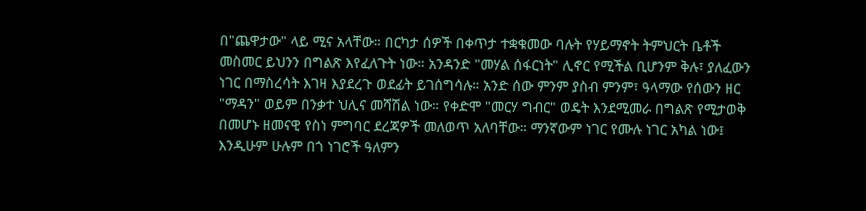በ"ጨዋታው" ላይ ሚና አላቸው። በርካታ ሰዎች በቀጥታ ተቋቁመው ባሉት የሃይማኖት ትምህርት ቤቶች መስመር ይህንን በግልጽ እየፈለጉት ነው። አንዳንድ "መሃል ሰፋርነት" ሊኖር የሚችል ቢሆንም ቅሉ፣ ያለፈውን ነገር በማስረሳት እገዛ እያደረጉ ወደፊት ይገሰግሳሉ። አንድ ሰው ምንም ያስብ ምንም፣ ዓላማው የሰውን ዘር "ማዳን" ወይም በንቃተ ህሊና መሻሽል ነው። የቀድሞ "መርሃ ግብር" ወዴት እንደሚመራ በግልጽ የሚታወቅ በመሆኑ ዘመናዊ የስነ ምግባር ደረጃዎች መለወጥ አለባቸው። ማንኛውም ነገር የሙሉ ነገር አካል ነው፤ እንዲሁም ሁሉም በጎ ነገሮች ዓለምን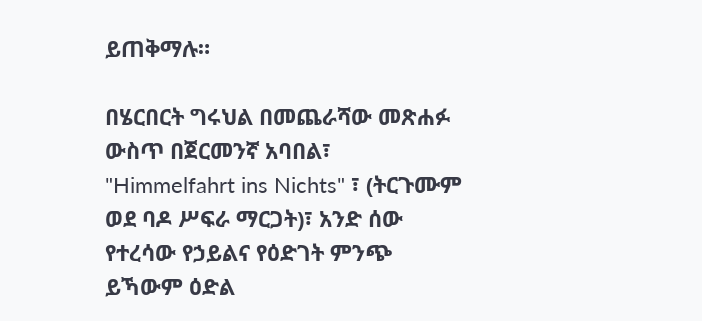ይጠቅማሉ።

በሄርበርት ግሩህል በመጨራሻው መጽሐፉ ውስጥ በጀርመንኛ አባበል፣ "Himmelfahrt ins Nichts" ፣ (ትርጉሙም ወደ ባዶ ሥፍራ ማርጋት)፣ አንድ ሰው የተረሳው የኃይልና የዕድገት ምንጭ ይኻውም ዕድል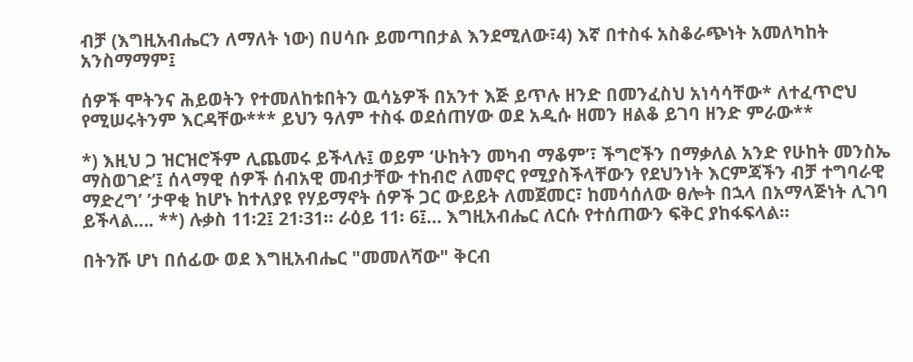ብቻ (እግዚአብሔርን ለማለት ነው) በሀሳቡ ይመጣበታል እንደሚለው፣4) እኛ በተስፋ አስቆራጭነት አመለካከት አንስማማም፤

ሰዎች ሞትንና ሕይወትን የተመለከቱበትን ዉሳኔዎች በአንተ እጅ ይጥሉ ዘንድ በመንፈስህ አነሳሳቸው* ለተፈጥሮህ የሚሠሩትንም እርዳቸው*** ይህን ዓለም ተስፋ ወደሰጠሃው ወደ አዲሱ ዘመን ዘልቆ ይገባ ዘንድ ምራው**

*) እዚህ ጋ ዝርዝሮችም ሊጨመሩ ይችላሉ፤ ወይም ‘ሁከትን መካብ ማቆም’፣ ችግሮችን በማቃለል አንድ የሁከት መንስኤ ማስወገድ’፤ ሰላማዊ ሰዎች ሰብአዊ መብታቸው ተከብሮ ለመኖር የሚያስችላቸውን የደህንነት እርምጃችን ብቻ ተግባራዊ ማድረግ’ ’ታዋቂ ከሆኑ ከተለያዩ የሃይማኖት ሰዎች ጋር ውይይት ለመጀመር፣ ከመሳሰለው ፀሎት በኋላ በአማላጅነት ሊገባ ይችላል…. **) ሉቃስ 11፡2፤ 21፡31። ራዕይ 11፡ 6፤… እግዚአብሔር ለርሱ የተሰጠውን ፍቅር ያከፋፍላል።

በትንሹ ሆነ በሰፊው ወደ እግዚአብሔር "መመለሻው" ቅርብ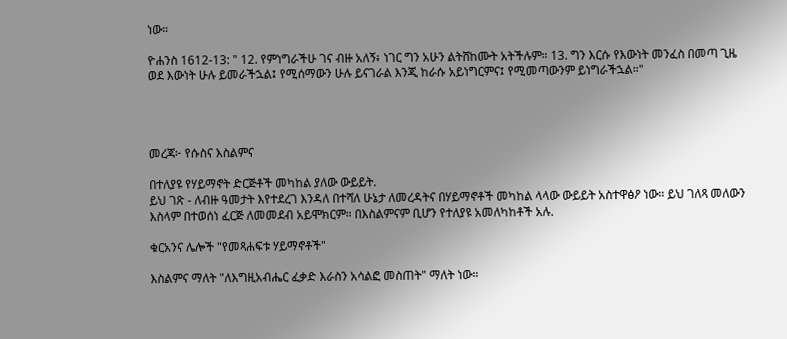ነው።

ዮሐንስ 1612-13: " 12. የምነግራችሁ ገና ብዙ አለኝ፥ ነገር ግን አሁን ልትሸከሙት አትችሉም። 13. ግን እርሱ የእውነት መንፈስ በመጣ ጊዜ ወደ እውነት ሁሉ ይመራችኋል፤ የሚሰማውን ሁሉ ይናገራል እንጂ ከራሱ አይነግርምና፤ የሚመጣውንም ይነግራችኋል።"




መረጃ፦ የሱስና እስልምና

በተለያዩ የሃይማኖት ድርጅቶች መካከል ያለው ውይይት.
ይህ ገጽ - ለብዙ ዓመታት እየተደረገ እንዳለ በተሻለ ሁኔታ ለመረዳትና በሃይማኖቶች መካከል ላላው ውይይት አስተዋፅዖ ነው። ይህ ገለጻ መለውን እስላም በተወሰነ ፈርጅ ለመመደብ አይሞክርም። በእስልምናም ቢሆን የተለያዩ አመለካከቶች አሉ.

ቁርአንና ሌሎች "የመጻሐፍቱ ሃይማኖቶች"

እስልምና ማለት "ለእግዚአብሔር ፈቃድ እራስን አሳልፎ መስጠት" ማለት ነው።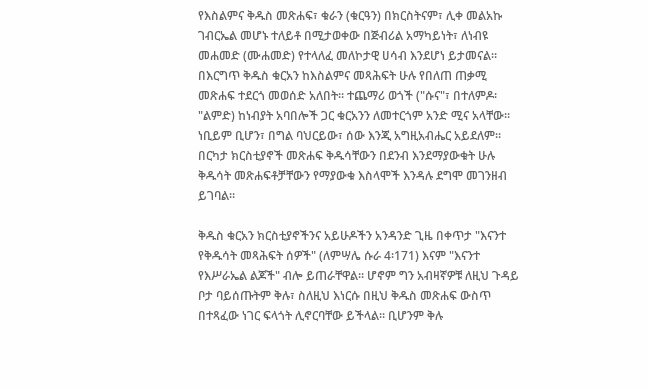የእስልምና ቅዱስ መጽሐፍ፣ ቁራን (ቁርዓን) በክርስትናም፣ ሊቀ መልአኩ ገብርኤል መሆኑ ተለይቶ በሚታወቀው በጅብሪል አማካይነት፣ ለነብዩ መሐመድ (ሙሐመድ) የተላለፈ መለኮታዊ ሀሳብ እንደሆነ ይታመናል። በእርግጥ ቅዱስ ቁርአን ከእስልምና መጻሕፍት ሁሉ የበለጠ ጠቃሚ መጽሐፍ ተደርጎ መወሰድ አለበት። ተጨማሪ ወጎች ("ሱና"፣ በተለምዶ፡ "ልምድ) ከነብያት አባበሎች ጋር ቁርአንን ለመተርጎም አንድ ሚና አላቸው። ነቢይም ቢሆን፣ በግል ባህርይው፣ ሰው እንጂ አግዚአብሔር አይደለም። በርካታ ክርስቲያኖች መጽሐፍ ቅዱሳቸውን በደንብ እንደማያውቁት ሁሉ ቅዱሳት መጽሐፍቶቻቸውን የማያውቁ እስላሞች እንዳሉ ደግሞ መገንዘብ ይገባል።

ቅዱስ ቁርአን ክርስቲያኖችንና አይሁዶችን አንዳንድ ጊዜ በቀጥታ "እናንተ የቅዱሳት መጻሕፍት ሰዎች" (ለምሣሌ ሱራ 4፡171) እናም "እናንተ የእሥራኤል ልጆች" ብሎ ይጠራቸዋል። ሆኖም ግን አብዛኛዎቹ ለዚህ ጉዳይ ቦታ ባይሰጡትም ቅሉ፣ ስለዚህ እነርሱ በዚህ ቅዱስ መጽሐፍ ውስጥ በተጻፈው ነገር ፍላጎት ሊኖርባቸው ይችላል። ቢሆንም ቅሉ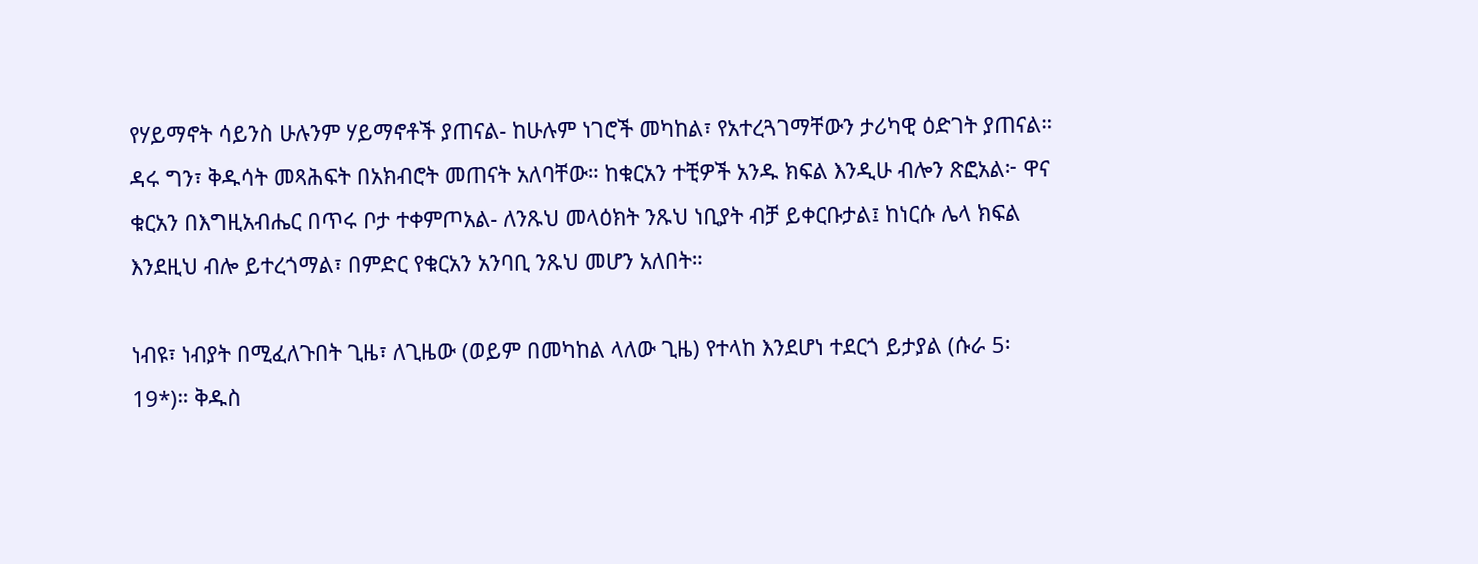የሃይማኖት ሳይንስ ሁሉንም ሃይማኖቶች ያጠናል- ከሁሉም ነገሮች መካከል፣ የአተረጓገማቸውን ታሪካዊ ዕድገት ያጠናል። ዳሩ ግን፣ ቅዱሳት መጻሕፍት በአክብሮት መጠናት አለባቸው። ከቁርአን ተቺዎች አንዱ ክፍል እንዲሁ ብሎን ጽፎአል፦ ዋና ቁርአን በእግዚአብሔር በጥሩ ቦታ ተቀምጦአል- ለንጹህ መላዕክት ንጹህ ነቢያት ብቻ ይቀርቡታል፤ ከነርሱ ሌላ ክፍል እንደዚህ ብሎ ይተረጎማል፣ በምድር የቁርአን አንባቢ ንጹህ መሆን አለበት።

ነብዩ፣ ነብያት በሚፈለጉበት ጊዜ፣ ለጊዜው (ወይም በመካከል ላለው ጊዜ) የተላከ እንደሆነ ተደርጎ ይታያል (ሱራ 5፡19*)። ቅዱስ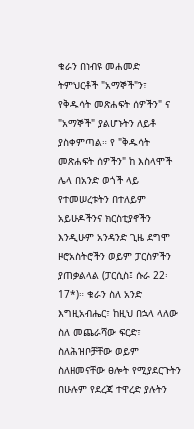ቁራን በነብዩ መሐመድ ትምህርቶች "አማኞች"ን፣ የቅዱሳት መጽሐፍት ሰዎችን" ና "አማኞች" ያልሆኑትን ለይቶ ያስቀምጣል። የ "ቅዱሳት መጽሐፍት ሰዎችን" ከ እስላሞች ሌላ በአንድ ወጎች ላይ የተመሠረቱትን በተለይም አይሁዶችንና ክርስቲያኖችን እንዲሁም አንዳንድ ጊዜ ደግሞ ዞሮአስትሮችን ወይም ፓርስዎችን ያጠቃልላል (ፓርሲስ፤ ሱራ 22፡17*)። ቁራን ስለ አንድ እግዚአብሔር፣ ከዚህ በኋላ ላለው ስለ መጨራሻው ፍርድ፣ ስለሕዝቦቻቸው ወይም ስለዘመናቸው ፀሎት የሚያደርጉትን በሁሉም የደረጃ ተዋረድ ያሉትን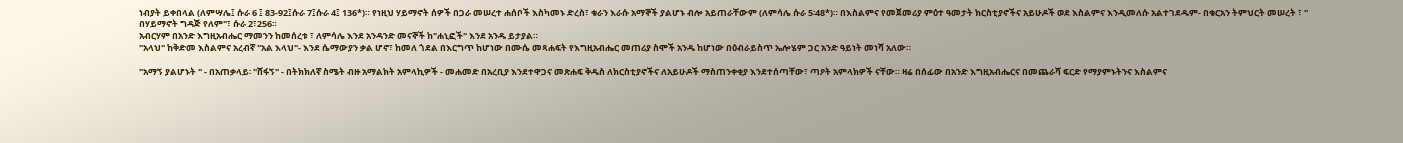ነብያት ይቀበላል (ለምሣሌ፤ ሱራ 6 ፤ 83-92፤ሱራ 7፤ሱራ 4፤ 136*)። የነዚህ ሃይማኖት ሰዎች በጋራ መሠረተ ሐሰቦች እስካመኑ ድረስ፣ ቁራን እራሱ አማኞች ያልሆኑ ብሎ አይጠራቸውም (ለምሳሌ ሱራ 5፡48*)። በእስልምና የመጀመሪያ ምዕተ ዓመታት ክርስቲያኖችና አይሁዶች ወደ እስልምና እንዲመለሱ አልተገደዱም- በቁርአን ትምህርት መሠረት ፣ " በሃይማኖት ግዳጅ የለም"፣ ሱራ 2፣256።
አብርሃም በአንድ እግዚአብሔር ማመንን ከመሰረቱ ፣ ለምሳሌ እንደ አንዳንድ መናኞች ከ"ሐኒፎች" እንደ አንዱ ይታያል።
"አላህ" ከቅድመ እስልምና አረብኛ "አል እላህ"- እንደ ሴማውያን ቃል ሆኖ፣ ከመለ ጎደል በእርግጥ ከሆነው በሙሴ መጻሐፍት የእግዚአብሔር መጠሪያ ስሞች አንዱ ከሆነው በዕብራይስጥ ኤሎሄም ጋር አንድ ዓይነት መነሻ አለው።

"አማኝ ያልሆኑት " - በአጠቃላይ፡ "ሸፋኝ" - በትክክለኛ ስሜት ብዙ አማልክት አምላኪዎች - መሐመድ በአረቢያ እንደተዋጋና መጽሐፍ ቅዱስ ለክርስቲያኖችና ለአይሁዶች ማስጠንቀቂያ እንደተሰጣቸው፣ ጣዖት አምላክዎች ናቸው። ዛሬ በሰፊው በአንድ እግዚአብሔርና በመጨራሻ ፍርድ የማያምኑትንና እስልምና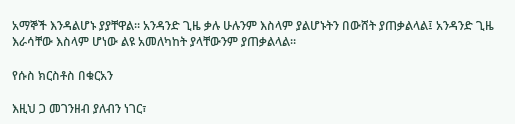አማኞች እንዳልሆኑ ያያቸዋል። አንዳንድ ጊዜ ቃሉ ሁሉንም እስላም ያልሆኑትን በውሸት ያጠቃልላል፤ አንዳንድ ጊዜ እራሳቸው እስላም ሆነው ልዩ አመለካከት ያላቸውንም ያጠቃልላል።

የሱስ ክርስቶስ በቁርአን

እዚህ ጋ መገንዘብ ያለብን ነገር፣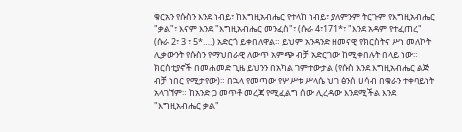ቁርአን የሱስን እንደ ነብይ፣ ከእግዚአብሔር የተላከ ነብይ፣ ያለምንም ትርጉም የእግዚአብሔር "ቃል"፣ እናም እንደ "እግዚአብሔር መንፈስ"፣ (ሱራ 4፣171*፣ "እንደ አዳም የተፈጠረ" (ሱራ 2፣ 3 ፣ 5*….) አድርጎ ይቀበለዋል። ይህም አንዳንድ ዘመናዊ የክርስትና ሥነ መለኮት ሊቃውንት የሱስን የማህበራዊ ለውጥ አምጭ ብቻ አድርገው ከሚቀበሉት በላይ ነው። ክርስቲያኖች በመሐመድ ጊዜ ይህንን በአካል ገምተውታል (የሱስ እንደ እግዚአብሔር ልጅ ብቻ ነበር የሚታየው)። በኋላ የመጣው የሦሥቱ ሥላሴ ህገ ፅንሰ ሀሳብ በቁራን ተቀባይነት አላገኘም። ከአንድ ጋ መጥቶ መረጃ የሚፈልግ ሰው ሊረዳው እንደሚችል እንደ "እግዚአብሔር ቃል"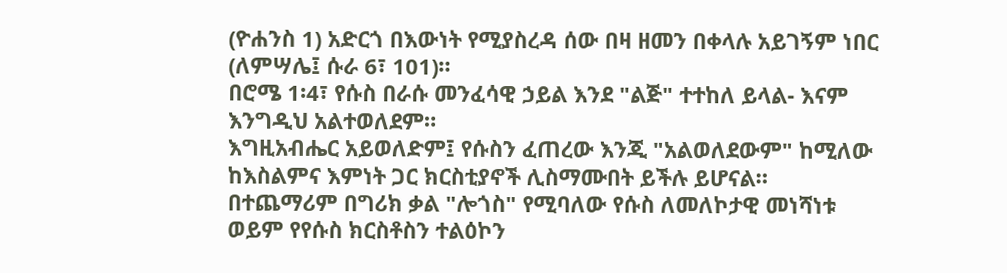(ዮሐንስ 1) አድርጎ በእውነት የሚያስረዳ ሰው በዛ ዘመን በቀላሉ አይገኝም ነበር (ለምሣሌ፤ ሱራ 6፣ 101)።
በሮሜ 1፡4፣ የሱስ በራሱ መንፈሳዊ ኃይል እንደ "ልጅ" ተተከለ ይላል- እናም እንግዲህ አልተወለደም።
እግዚአብሔር አይወለድም፤ የሱስን ፈጠረው እንጂ "አልወለደውም" ከሚለው ከእስልምና እምነት ጋር ክርስቲያኖች ሊስማሙበት ይችሉ ይሆናል። በተጨማሪም በግሪክ ቃል "ሎጎስ" የሚባለው የሱስ ለመለኮታዊ መነሻነቱ ወይም የየሱስ ክርስቶስን ተልዕኮን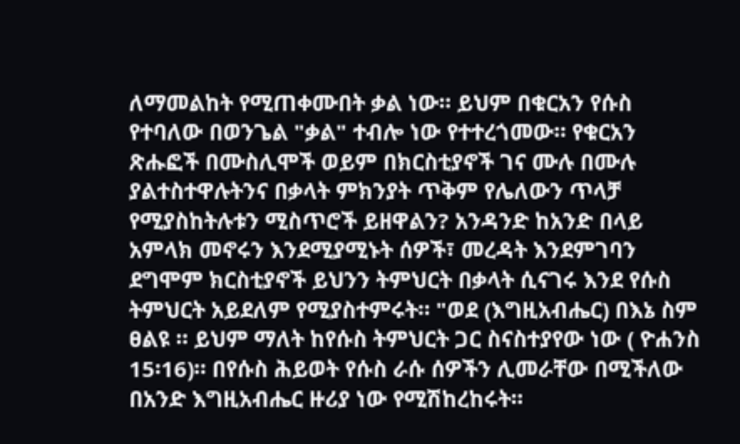ለማመልከት የሚጠቀሙበት ቃል ነው። ይህም በቁርአን የሱስ የተባለው በወንጌል "ቃል" ተብሎ ነው የተተረጎመው። የቁርአን ጽሑፎች በሙስሊሞች ወይም በክርስቲያኖች ገና ሙሉ በሙሉ ያልተስተዋሉትንና በቃላት ምክንያት ጥቅም የሌለውን ጥላቻ የሚያስከትሉቱን ሚስጥሮች ይዘዋልን? አንዳንድ ከአንድ በላይ አምላክ መኖሩን እንደሚያሚኑት ሰዎች፣ መረዳት እንደምገባን ደግሞም ክርስቲያኖች ይህንን ትምህርት በቃላት ሲናገሩ እንደ የሱስ ትምህርት አይደለም የሚያስተምሩት። "ወደ (እግዚአብሔር) በእኔ ስም ፀልዩ ። ይህም ማለት ከየሱስ ትምህርት ጋር ስናስተያየው ነው ( ዮሐንስ 15፡16)። በየሱስ ሕይወት የሱስ ራሱ ሰዎችን ሊመራቸው በሚችለው በአንድ እግዚአብሔር ዙሪያ ነው የሚሽከረከሩት።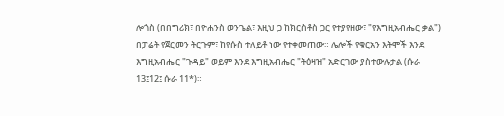ሎጎስ (በበግሪክ፣ በዮሐንስ ወንጌል፣ እዚህ ጋ ከክርስቶስ ጋር የተያየዘው፣ "የእግዚአብሔር ቃል") በፓሬት የጀርመን ትርጉም፣ ከየሱስ ተለይቶ ነው የተቀመጠው። ሌሎች የቁርአን እትሞች እንደ እግዚአብሔር "ጉዳይ" ወይም እንደ እግዚአብሔር "ትዕዛዝ" አድርገው ያስተውሉታል (ሱራ 13፤12፤ ሱራ 11*)።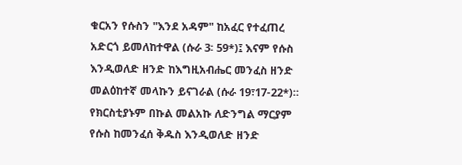ቁርአን የሱስን "እንደ አዳም" ከአፈር የተፈጠረ አድርጎ ይመለከተዋል (ሱራ 3፡ 59*)፤ እናም የሱስ እንዲወለድ ዘንድ ከእግዚአብሔር መንፈስ ዘንድ መልዕከተኛ መላኩን ይናገራል (ሱራ 19፣17-22*)። የክርስቲያኑም በኩል መልአኩ ለድንግል ማርያም የሱስ ከመንፈሰ ቅዱስ እንዲወለድ ዘንድ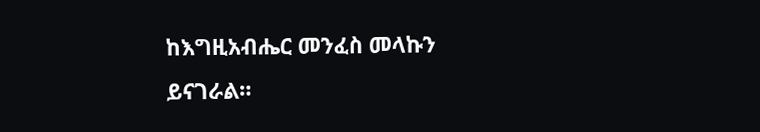ከእግዚአብሔር መንፈስ መላኩን ይናገራል።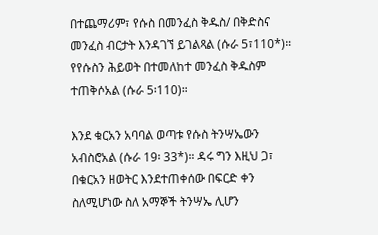በተጨማሪም፣ የሱስ በመንፈስ ቅዱስ/ በቅድስና መንፈስ ብርታት እንዳገኘ ይገልጻል (ሱራ 5፣110*)። የየሱስን ሕይወት በተመለከተ መንፈስ ቅዱስም ተጠቅሶአል (ሱራ 5፡110)።

እንደ ቁርአን አባባል ወጣቱ የሱስ ትንሣኤውን አብስሮአል (ሱራ 19፡ 33*)። ዳሩ ግን እዚህ ጋ፣ በቁርአን ዘወትር እንደተጠቀሰው በፍርድ ቀን ስለሚሆነው ስለ አማኞች ትንሣኤ ሊሆን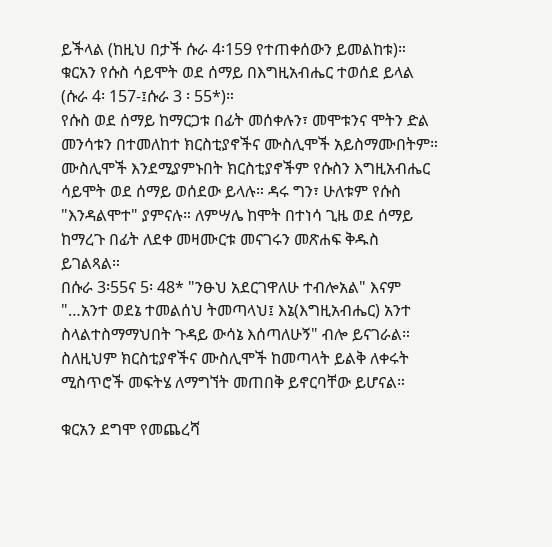ይችላል (ከዚህ በታች ሱራ 4፡159 የተጠቀሰውን ይመልከቱ)። ቁርአን የሱስ ሳይሞት ወደ ሰማይ በእግዚአብሔር ተወሰደ ይላል (ሱራ 4፡ 157-፤ሱራ 3 ፡ 55*)።
የሱስ ወደ ሰማይ ከማርጋቱ በፊት መሰቀሉን፣ መሞቱንና ሞትን ድል መንሳቱን በተመለከተ ክርስቲያኖችና ሙስሊሞች አይስማሙበትም። ሙስሊሞች እንደሚያምኑበት ክርስቲያኖችም የሱስን እግዚአብሔር ሳይሞት ወደ ሰማይ ወሰደው ይላሉ። ዳሩ ግን፣ ሁለቱም የሱስ "እንዳልሞተ" ያምናሉ። ለምሣሌ ከሞት በተነሳ ጊዜ ወደ ሰማይ ከማረጉ በፊት ለደቀ መዛሙርቱ መናገሩን መጽሐፍ ቅዱስ ይገልጻል።
በሱራ 3፡55ና 5፡ 48* "ንፁህ አደርገዋለሁ ተብሎአል" እናም "…አንተ ወደኔ ተመልሰህ ትመጣላህ፤ እኔ(እግዚአብሔር) አንተ ስላልተስማማህበት ጉዳይ ውሳኔ እሰጣለሁኝ" ብሎ ይናገራል። ስለዚህም ክርስቲያኖችና ሙስሊሞች ከመጣላት ይልቅ ለቀሩት ሚስጥሮች መፍትሄ ለማግኘት መጠበቅ ይኖርባቸው ይሆናል።

ቁርአን ደግሞ የመጨረሻ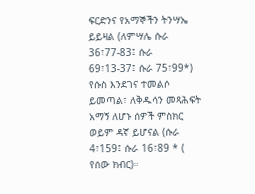ፍርድንና የአማኞችን ትንሣኤ ይይዛል (ለምሣሌ ሱራ 36፣77-83፤ ሱራ 69፣13-37፤ ሱራ 75፣99*) የሱስ እንደገና ተመልሶ ይመጣል፣ ለቅዱሳን መጻሕፍት አማኝ ለሆኑ ሰዎች ምስክር ወይም ዳኛ ይሆናል (ሱራ 4፣159፤ ሱራ 16፣89 * ( የሰው ክብር)።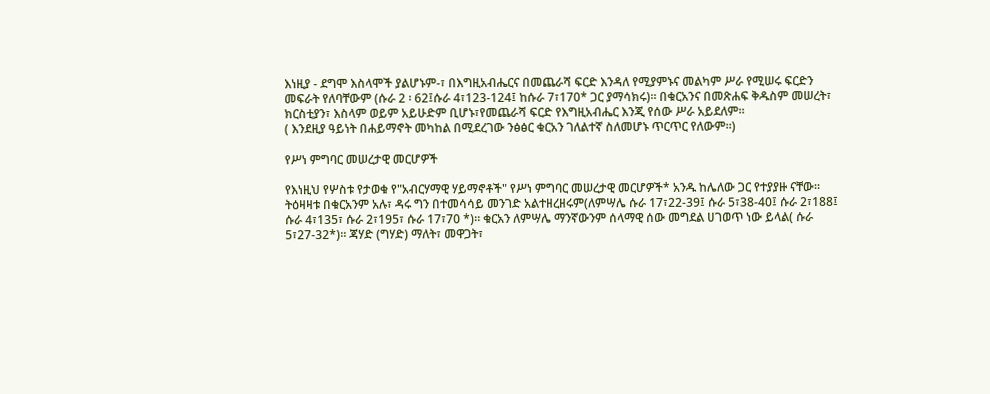እነዚያ - ደግሞ እስላሞች ያልሆኑም-፣ በእግዚአብሔርና በመጨራሻ ፍርድ እንዳለ የሚያምኑና መልካም ሥራ የሚሠሩ ፍርድን መፍራት የለባቸውም (ሱራ 2 ፡ 62፤ሱራ 4፣123-124፤ ከሱራ 7፣170* ጋር ያማሳክሩ)። በቁርአንና በመጽሐፍ ቅዱስም መሠረት፣ ክርስቲያን፣ እስላም ወይም አይሁድም ቢሆኑ፣የመጨራሻ ፍርድ የእግዚአብሔር እንጂ የሰው ሥራ አይደለም።
( እንደዚያ ዓይነት በሐይማኖት መካከል በሚደረገው ንፅፅር ቁርአን ገለልተኛ ስለመሆኑ ጥርጥር የለውም።)

የሥነ ምግባር መሠረታዊ መርሆዎች

የእነዚህ የሦስቱ የታወቁ የ"አብርሃማዊ ሃይማኖቶች" የሥነ ምግባር መሠረታዊ መርሆዎች* አንዱ ከሌለው ጋር የተያያዙ ናቸው። ትዕዛዛቱ በቁርአንም አሉ፣ ዳሩ ግን በተመሳሳይ መንገድ አልተዘረዘሩም(ለምሣሌ ሱራ 17፣22-39፤ ሱራ 5፣38-40፤ ሱራ 2፣188፤ ሱራ 4፣135፣ ሱራ 2፣195፣ ሱራ 17፣70 *)። ቁርአን ለምሣሌ ማንኛውንም ሰላማዊ ሰው መግደል ሀገወጥ ነው ይላል( ሱራ 5፣27-32*)። ጃሃድ (ግሃድ) ማለት፣ መዋጋት፣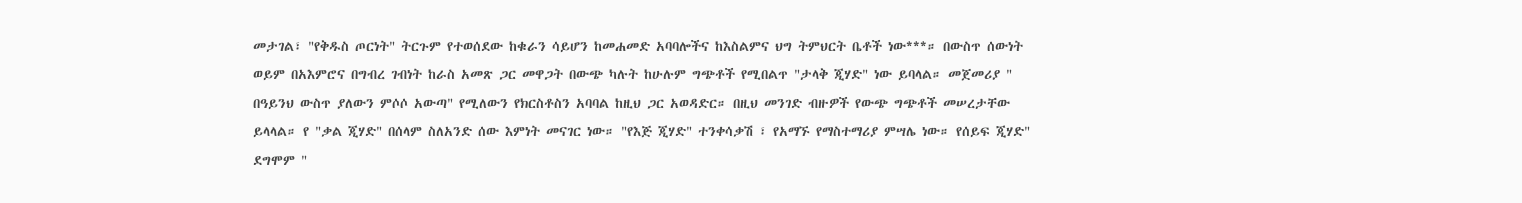መታገል፣ "የቅዱስ ጦርነት" ትርጉም የተወሰደው ከቁራን ሳይሆን ከመሐመድ አባባሎችና ከእስልምና ህግ ትምህርት ቤቶች ነው***። በውስጥ ሰውነት ወይም በአእምሮና በግብረ ገብነት ከራስ አመጽ ጋር መዋጋት በውጭ ካሉት ከሁሉም ግጭቶች የሚበልጥ "ታላቅ ጂሃድ" ነው ይባላል። መጀመሪያ " በዓይንህ ውስጥ ያለውን ምሶሶ አውጣ" የሚለውን የክርስቶስን አባባል ከዚህ ጋር አወዳድር። በዚህ መንገድ ብዙዎች የውጭ ግጭቶች መሠረታቸው ይላላል። የ "ቃል ጂሃድ" በሰላም ስለአንድ ሰው እምነት መናገር ነው። "የእጅ ጂሃድ" ተንቀሳቃሽ ፣ የአማኙ የማስተማሪያ ምሣሌ ነው። የሰይፍ ጂሃድ" ደግሞም "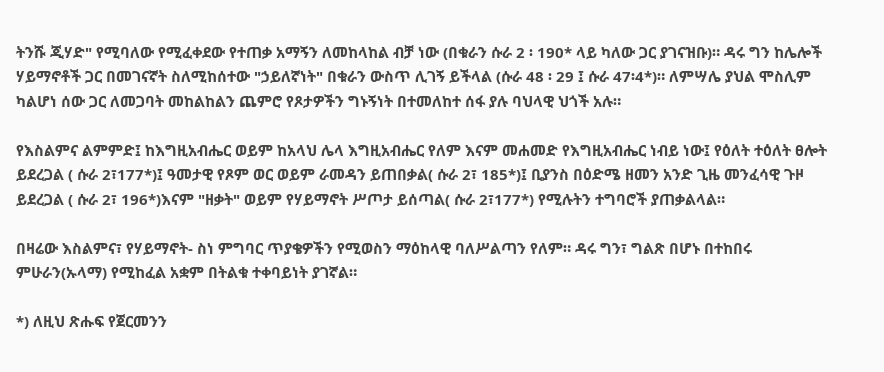ትንሹ ጂሃድ" የሚባለው የሚፈቀደው የተጠቃ አማኝን ለመከላከል ብቻ ነው (በቁራን ሱራ 2 ፡ 190* ላይ ካለው ጋር ያገናዝቡ)። ዳሩ ግን ከሌሎች ሃይማኖቶች ጋር በመገናኛት ስለሚከሰተው "ኃይለኛነት" በቁራን ውስጥ ሊገኝ ይችላል (ሱራ 48 ፡ 29 ፤ ሱራ 47፡4*)። ለምሣሌ ያህል ሞስሊም ካልሆነ ሰው ጋር ለመጋባት መከልከልን ጨምሮ የጾታዎችን ግኑኝነት በተመለከተ ሰፋ ያሉ ባህላዊ ህጎች አሉ።

የእስልምና ልምምድ፤ ከእግዚአብሔር ወይም ከአላህ ሌላ እግዚአብሔር የለም እናም መሐመድ የእግዚአብሔር ነብይ ነው፤ የዕለት ተዕለት ፀሎት ይደረጋል ( ሱራ 2፣177*)፤ ዓመታዊ የጾም ወር ወይም ራመዳን ይጠበቃል( ሱራ 2፣ 185*)፤ ቢያንስ በዕድሜ ዘመን አንድ ጊዜ መንፈሳዊ ጉዞ ይደረጋል ( ሱራ 2፣ 196*)እናም "ዘቃት" ወይም የሃይማኖት ሥጦታ ይሰጣል( ሱራ 2፣177*) የሚሉትን ተግባሮች ያጠቃልላል።

በዛሬው እስልምና፣ የሃይማኖት- ስነ ምግባር ጥያቄዎችን የሚወስን ማዕከላዊ ባለሥልጣን የለም። ዳሩ ግን፣ ግልጽ በሆኑ በተከበሩ ምሁራን(ኡላማ) የሚከፈል አቋም በትልቁ ተቀባይነት ያገኛል።

*) ለዚህ ጽሑፍ የጀርመንን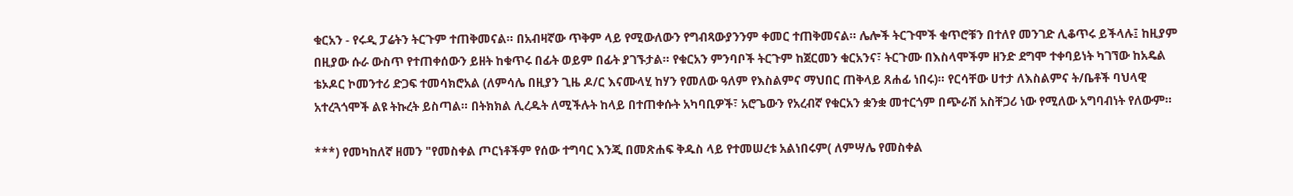ቁርአን - የሩዲ ፓሬትን ትርጉም ተጠቅመናል። በአብዛኛው ጥቅም ላይ የሚውለውን የግብጻውያንንም ቀመር ተጠቅመናል። ሌሎች ትርጉሞች ቁጥሮቹን በተለየ መንገድ ሊቆጥሩ ይችላሉ፤ ከዚያም በዚያው ሱራ ውስጥ የተጠቀሰውን ይዘት ከቁጥሩ በፊት ወይም በፊት ያገኙታል። የቁርአን ምንባቦች ትርጉም ከጀርመን ቁርአንና፣ ትርጉሙ በእስላሞችም ዘንድ ደግሞ ተቀባይነት ካገኘው ከአዴል ቴኦዶር ኮመንተሪ ድጋፍ ተመሳክሮአል (ለምሳሌ በዚያን ጊዜ ዶ/ር እናሙላሂ ከሃን የመለው ዓለም የእስልምና ማህበር ጠቅላይ ጸሐፊ ነበሩ)። የርሳቸው ሀተታ ለእስልምና ት/ቤቶች ባህላዊ አተረጓጎሞች ልዩ ትኩረት ይስጣል። በትክክል ሊረዱት ለሚችሉት ከላይ በተጠቀሱት አካባቢዎች፣ አሮጌውን የአረብኛ የቁርአን ቋንቋ መተርጎም በጭራሽ አስቸጋሪ ነው የሚለው አግባብነት የለውም።

***) የመካከለኛ ዘመን "የመስቀል ጦርነቶችም የሰው ተግባር እንጂ በመጽሐፍ ቅዱስ ላይ የተመሠረቱ አልነበሩም( ለምሣሌ የመስቀል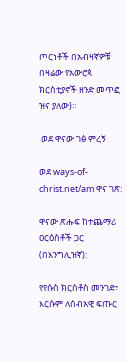ጦርነቶች በአብዛኛዎቹ በዛሬው የአውሮጳ ክርስቲያኖች ዘንድ መጥፎ ዝና ያለው)።

 ወደ ዋናው ገፅ ምረኝ

ወደ ways-of-christ.net/am ዋና ገጽ:

ዋናው ጽሑፍ ከተጨማሪ ዐርዕስቶች ጋር (በእንግሊዝኛ):

የየሱስ ክርስቶስ መንገድ፣ እርሱም ለሰብአዊ ፍጡር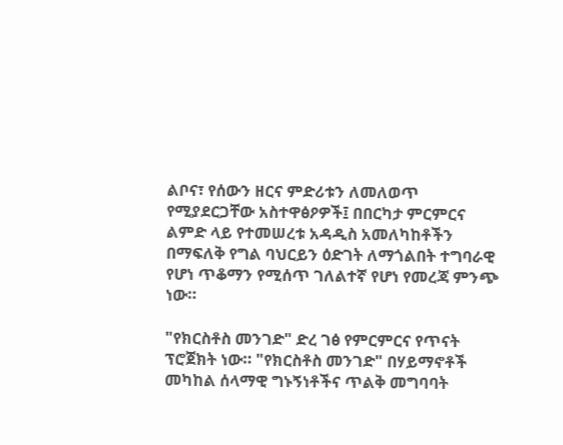ልቦና፣ የሰውን ዘርና ምድሪቱን ለመለወጥ የሚያደርጋቸው አስተዋፅዖዎች፤ በበርካታ ምርምርና ልምድ ላይ የተመሠረቱ አዳዲስ አመለካከቶችን በማፍለቅ የግል ባህርይን ዕድገት ለማጎልበት ተግባራዊ የሆነ ጥቆማን የሚሰጥ ገለልተኛ የሆነ የመረጃ ምንጭ ነው።

"የክርስቶስ መንገድ" ድረ ገፅ የምርምርና የጥናት ፕሮጀክት ነው። "የክርስቶስ መንገድ" በሃይማኖቶች መካከል ሰላማዊ ግኑኝነቶችና ጥልቅ መግባባት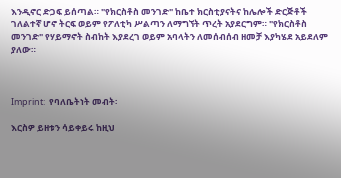እንዲኖር ድጋፍ ይሰጣል። "የክርስቶስ መንገድ" ከቤተ ክርስቲያናትና ከሌሎች ድርጅቶች ገለልተኛ ሆኖ ትርፍ ወይም የፖለቲካ ሥልጣን ለማግኘት ጥረት አያደርግም። "የክርስቶስ መንገድ" የሃይማኖት ስብከት እያደረገ ወይም አባላትን ለመሰብሰብ ዘመቻ እያካሄደ አይደለም ያለው።



Imprint:  የባለቤትነት መብት፡

እርስዎ ይዘቱን ሳይቀይሩ ከዚህ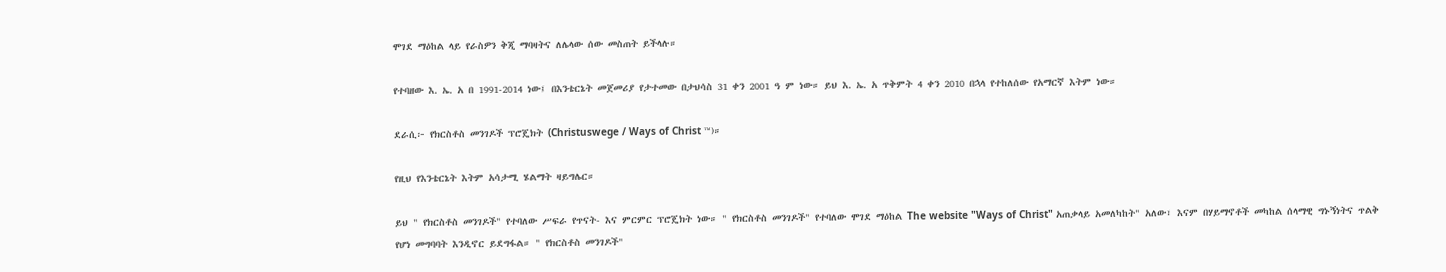ሞገደ ማዕከል ላይ የራስዎን ቅጂ ማባዛትና ለሌላው ሰው መስጠት ይችላሉ።

የተባዘው እ. ኤ. አ በ 1991-2014 ነው፤ በእንቴርኔት መጀመሪያ የታተመው በታህሳስ 31 ቀን 2001 ዓ ም ነው። ይህ እ. ኤ. አ ጥቅምት 4 ቀን 2010 በኋላ የተከለሰው የአማርኛ እትም ነው።

ደራሲ፦ የክርስቶስ መንገዶች ፕሮጄክት (Christuswege / Ways of Christ ™)።

የዚህ የእንቴርኔት እትም አሳታሚ ሄልማት ዛይግሌር።

ይህ " የክርስቶስ መንገዶች" የተባለው ሥፍራ የጥናት- እና ምርምር ፕሮጄክት ነው። " የክርስቶስ መንገዶች" የተባለው ሞገደ ማዕከል The website "Ways of Christ" አጠቃላይ አመለካከት" አለው፣ እናም በሃይማኖቶች መካከል ሰላማዊ ግኑኝነትና ጥልቅ የሆነ መግባባት እንዲኖር ይደግፋል። " የክርስቶስ መንገዶች"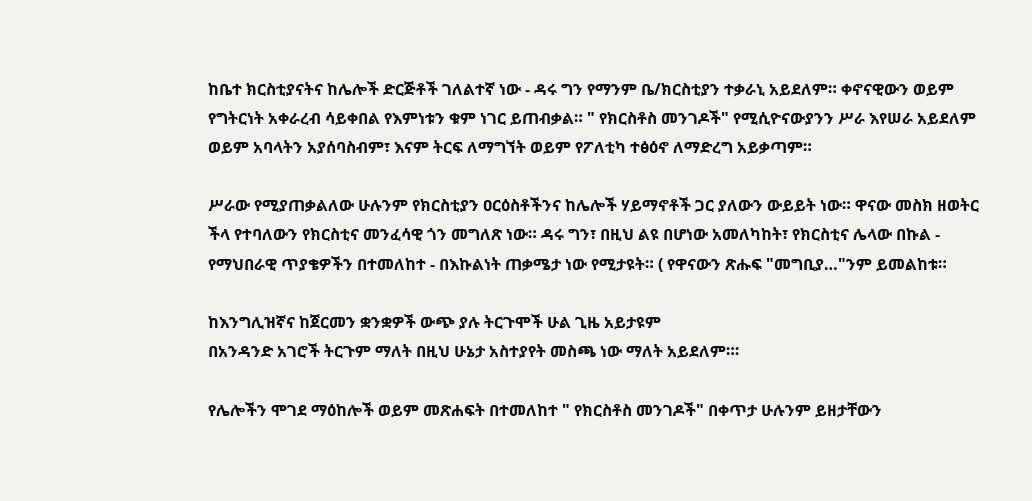ከቤተ ክርስቲያናትና ከሌሎች ድርጅቶች ገለልተኛ ነው - ዳሩ ግን የማንም ቤ/ክርስቲያን ተቃራኒ አይደለም። ቀኖናዊውን ወይም የግትርነት አቀራረብ ሳይቀበል የእምነቱን ቁም ነገር ይጠብቃል። " የክርስቶስ መንገዶች" የሚሲዮናውያንን ሥራ እየሠራ አይደለም ወይም አባላትን አያሰባስብም፣ እናም ትርፍ ለማግኘት ወይም የፖለቲካ ተፅዕኖ ለማድረግ አይቃጣም።

ሥራው የሚያጠቃልለው ሁሉንም የክርስቲያን ዐርዕስቶችንና ከሌሎች ሃይማኖቶች ጋር ያለውን ውይይት ነው። ዋናው መስክ ዘወትር ችላ የተባለውን የክርስቲና መንፈሳዊ ጎን መግለጽ ነው። ዳሩ ግን፣ በዚህ ልዩ በሆነው አመለካከት፣ የክርስቲና ሌላው በኩል - የማህበራዊ ጥያቄዎችን በተመለከተ - በእኩልነት ጠቃሜታ ነው የሚታዩት። ( የዋናውን ጽሑፍ "መግቢያ…"ንም ይመልከቱ።

ከእንግሊዝኛና ከጀርመን ቋንቋዎች ውጭ ያሉ ትርጉሞች ሁል ጊዜ አይታዩም
በአንዳንድ አገሮች ትርጉም ማለት በዚህ ሁኔታ አስተያየት መስጫ ነው ማለት አይደለም።፡

የሌሎችን ሞገደ ማዕከሎች ወይም መጽሐፍት በተመለከተ " የክርስቶስ መንገዶች" በቀጥታ ሁሉንም ይዘታቸውን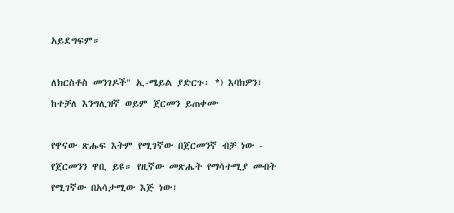አይደግፍም።

ለክርስቶስ መንገዶች" ኢ-ሜይል ያድርጉ፡ *) እባክዎን፣ ከተቻለ እንግሊዝኛ ወይም ጀርመን ይጠቀሙ

የዋናው ጽሑፍ እትም የሚገኛው በጀርመንኛ ብቻ ነው - የጀርመንን ዋቢ ይዩ። የዚኛው መጽሔት የማሳተሚያ መብት የሚገኛው በአሳታሚው እጅ ነው፣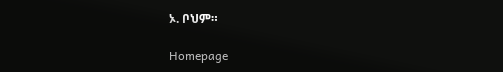ኦ. ቦህም።

Homepage